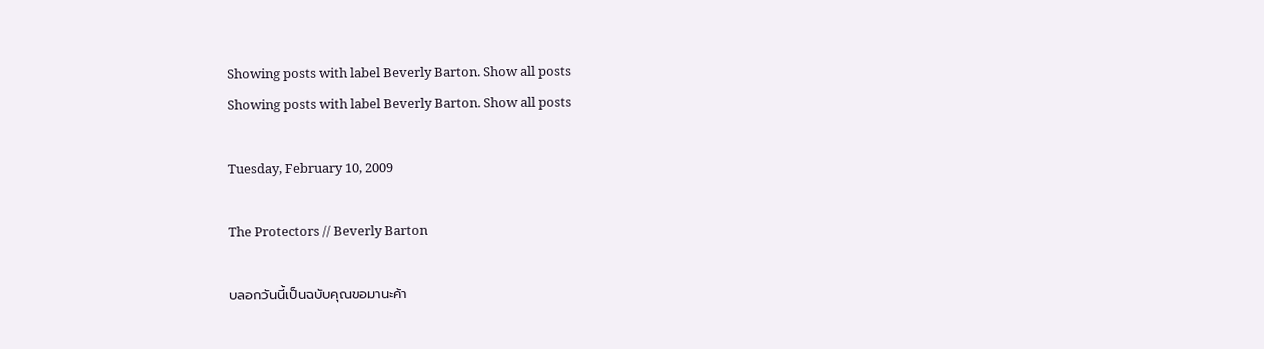Showing posts with label Beverly Barton. Show all posts
Showing posts with label Beverly Barton. Show all posts

Tuesday, February 10, 2009

The Protectors // Beverly Barton

บลอกวันนี้เป็นฉบับคุณขอมานะค้า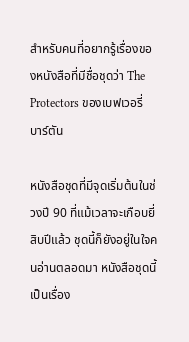สำหรับคนที่อยากรู้เรื่องของหนังสือที่มีชื่อชุดว่า The Protectors ของเบฟเวอรี่ บาร์ตัน

หนังสือชุดที่มีจุดเริ่มต้นในช่วงปี 90 ที่แม้เวลาจะเกือบยี่สิบปีแล้ว ชุดนี้ก็ยังอยู่ในใจคนอ่านตลอดมา หนังสือชุดนี้เป็นเรื่อง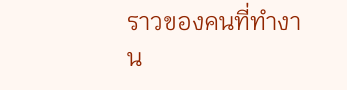ราวของคนที่ทำงาน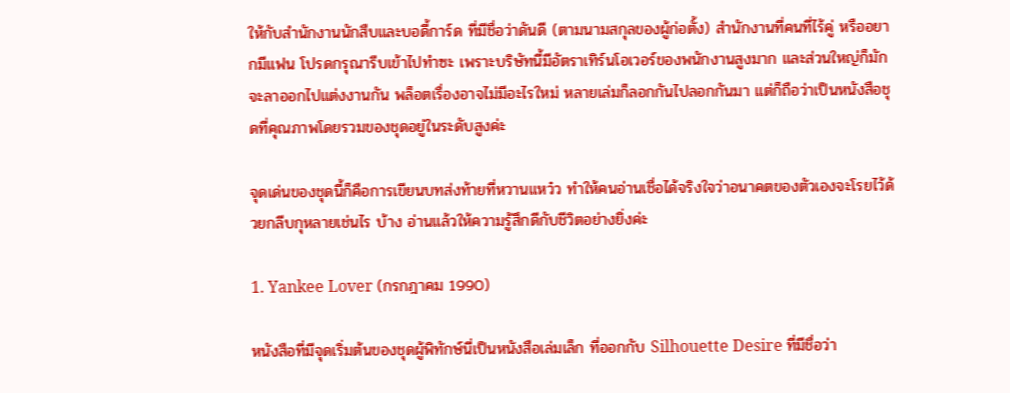ให้กับสำนักงานนักสืบและบอดี้การ์ด ที่มีชื่อว่าดันดี (ตามนามสกุลของผู้ก่อตั้ง) สำนักงานที่คนที่ไร้คู่ หรืออยากมีแฟน โปรดกรุณารีบเข้าไปทำซะ เพราะบริษัทนี้มีอัตราเทิร์นโอเวอร์ของพนักงานสูงมาก และส่วนใหญ่ก็มักจะลาออกไปแต่งงานกัน พล็อตเรื่องอาจไม่มีอะไรใหม่ หลายเล่มก็ลอกกันไปลอกกันมา แต่ก็ถือว่าเป็นหนังสือชุดที่คุณภาพโดยรวมของชุดอยู่ในระดับสูงค่ะ

จุดเด่นของชุดนี้ก็คือการเขียนบทส่งท้ายที่หวานแหว๋ว ทำให้คนอ่านเชื่อได้จริงใจว่าอนาคตของตัวเองจะโรยไว้ด้วยกลีบกุหลายเช่นไร บ้าง อ่านแล้วให้ความรู้สึกดีกับชีวิตอย่างยิ่งค่ะ

1. Yankee Lover (กรกฎาคม 1990)

หนังสือที่มีจุดเริ่มต้นของชุดผู้พิทักษ์นี่เป็นหนังสือเล่มเล็ก ที่ออกกับ Silhouette Desire ที่มีชื่อว่า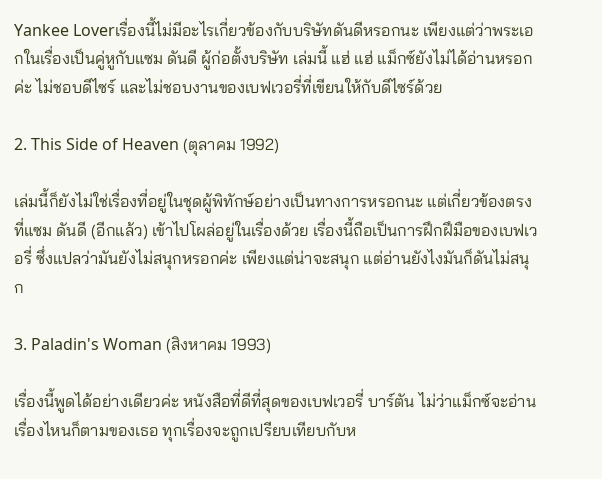Yankee Loverเรื่องนี้ไม่มีอะไรเกี่ยวข้องกับบริษัทดันดีหรอกนะ เพียงแต่ว่าพระเอกในเรื่องเป็นคู่หูกับแซม ดันดี ผู้ก่อตั้งบริษัท เล่มนี้ แฮ่ แฮ่ แม็กซ์ยังไม่ได้อ่านหรอกค่ะ ไม่ชอบดีไซร์ และไม่ชอบงานของเบฟเวอรี่ที่เขียนให้กับดีไซร์ด้วย

2. This Side of Heaven (ตุลาคม 1992)

เล่มนี้ก็ยังไม่ใช่เรื่องที่อยู่ในชุดผู้พิทักษ์อย่างเป็นทางการหรอกนะ แต่เกี่ยวข้องตรงที่แซม ดันดี (อีกแล้ว) เข้าไปโผล่อยู่ในเรื่องด้วย เรื่องนี้ถือเป็นการฝึกฝึมือของเบฟเวอรี่ ซึ่งแปลว่ามันยังไม่สนุกหรอกค่ะ เพียงแต่น่าจะสนุก แต่อ่านยังไงมันก็ดันไม่สนุก

3. Paladin's Woman (สิงหาคม 1993)

เรื่องนี้พูดได้อย่างเดียวค่ะ หนังสือที่ดีที่สุดของเบฟเวอรี่ บาร์ตัน ไม่ว่าแม็กซ์จะอ่านเรื่องไหนก็ตามของเธอ ทุกเรื่องจะถูกเปรียบเทียบกับห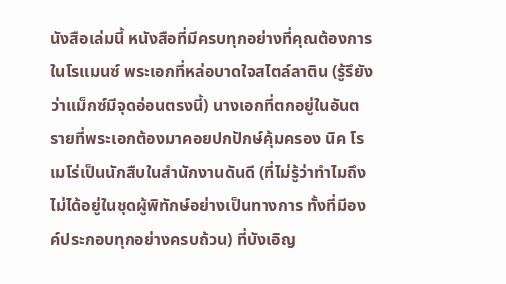นังสือเล่มนี้ หนังสือที่มีครบทุกอย่างที่คุณต้องการในโรแมนซ์ พระเอกที่หล่อบาดใจสไตล์ลาติน (รู้รึยังว่าแม็กซ์มีจุดอ่อนตรงนี้) นางเอกที่ตกอยู่ในอันตรายที่พระเอกต้องมาคอยปกปักษ์คุ้มครอง นิค โรเมโร่เป็นนักสืบในสำนักงานดันดี (ที่ไม่รู้ว่าทำไมถึงไม่ได้อยู่ในชุดผู้พิทักษ์อย่างเป็นทางการ ทั้งที่มีองค์ประกอบทุกอย่างครบถ้วน) ที่บังเอิญ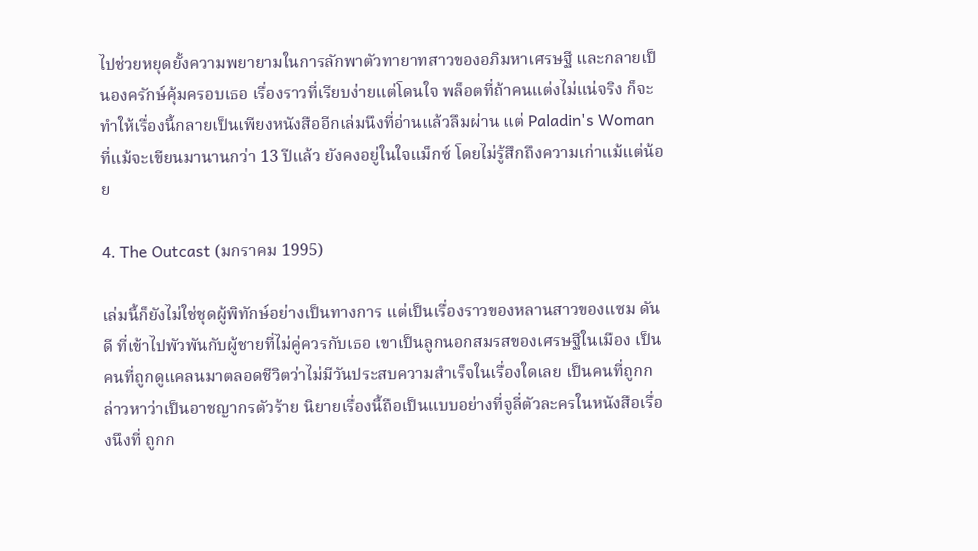ไปช่วยหยุดยั้งความพยายามในการลักพาตัวทายาทสาวของอภิมหาเศรษฐี และกลายเป็นองครักษ์คุ้มครอบเธอ เรื่องราวที่เรียบง่ายแต่โดนใจ พล็อตที่ถ้าคนแต่งไม่แน่จริง ก็จะทำให้เรื่องนี้กลายเป็นเพียงหนังสืออีกเล่มนึงที่อ่านแล้วลึมผ่าน แต่ Paladin's Woman ที่แม้จะเขียนมานานกว่า 13 ปีแล้ว ยังคงอยู่ในใจแม็กซ์ โดยไม่รู้สึกถึงความเก่าแม้แต่น้อย

4. The Outcast (มกราคม 1995)

เล่มนี้ก็ยังไม่ใช่ชุดผู้พิทักษ์อย่างเป็นทางการ แต่เป็นเรื่องราวของหลานสาวของแซม ดันดี ที่เข้าไปพัวพันกับผู้ชายที่ไม่คู่ควรกับเธอ เขาเป็นลูกนอกสมรสของเศรษฐีในเมือง เป็นคนที่ถูกดูแคลนมาตลอดชีวิตว่าไม่มีวันประสบความสำเร็จในเรื่องใดเลย เป็นคนที่ถูกกล่าวหาว่าเป็นอาชญากรตัวร้าย นิยายเรื่องนี้ถือเป็นแบบอย่างที่จูลี่ตัวละครในหนังสือเรื่องนึงที่ ถูกก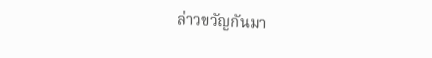ล่าวขวัญกันมา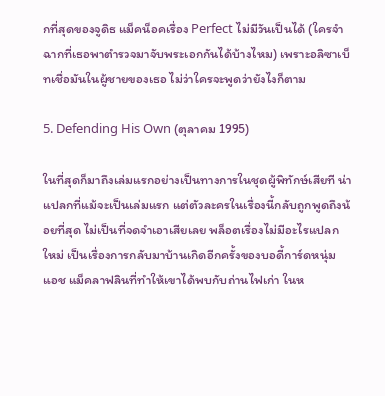กที่สุดของจูดิธ แม็คน็อคเรื่อง Perfect ไม่มีวันเป็นได้ (ใครจำฉากที่เธอพาตำรวจมาจับพระเอกกันได้บ้างไหม) เพราะอลิซาเบ็ทเชื่อมันในผู้ชายของเธอ ไม่ว่าใครจะพูดว่ายังไงก็ตาม

5. Defending His Own (ตุลาคม 1995)

ในที่สุดก็มาถึงเล่มแรกอย่างเป็นทางการในชุดผู้พิทักษ์เสียที น่าแปลกที่แม้จะเป็นเล่มแรก แต่ตัวละครในเรื่องนี้กลับถูกพูดถึงน้อยที่สุด ไม่เป็นที่จดจำเอาเสียเลย พล็อตเรื่องไม่มีอะไรแปลกใหม่ เป็นเรื่องการกลับมาบ้านเกิดอีกครั้งของบอดี้การ์ดหนุ่ม แอช แม็คลาฟลินที่ทำให้เขาได้พบกับถ่านไฟเก่า ในห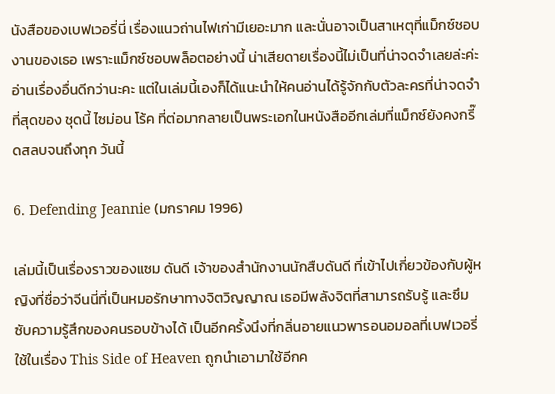นังสือของเบฟเวอรี่นี่ เรื่องแนวถ่านไฟเก่ามีเยอะมาก และนั่นอาจเป็นสาเหตุที่แม็กซ์ชอบงานของเธอ เพราะแม็กซ์ชอบพล็อตอย่างนี้ น่าเสียดายเรื่องนี้ไม่เป็นที่น่าจดจำเลยล่ะค่ะ อ่านเรื่องอื่นดีกว่านะคะ แต่ในเล่มนี้เองก็ได้แนะนำให้คนอ่านได้รู้จักกับตัวละครที่น่าจดจำที่สุดของ ชุดนี้ ไซม่อน โร้ค ที่ต่อมากลายเป็นพระเอกในหนังสืออีกเล่มที่แม็กซ์ยังคงกรี๊ดสลบจนถึงทุก วันนี้

6. Defending Jeannie (มกราคม 1996)

เล่มนี้เป็นเรื่องราวของแซม ดันดี เจ้าของสำนักงานนักสืบดันดี ที่เข้าไปเกี่ยวข้องกับผู้หญิงที่ชื่อว่าจีนนี่ที่เป็นหมอรักษาทางจิตวิญญาณ เธอมีพลังจิตที่สามารถรับรู้ และซึมซับความรู้สึกของคนรอบข้างได้ เป็นอีกครั้งนึงที่กลิ่นอายแนวพารอนอมอลที่เบฟเวอรี่ใช้ในเรื่อง This Side of Heaven ถูกนำเอามาใช้อีกค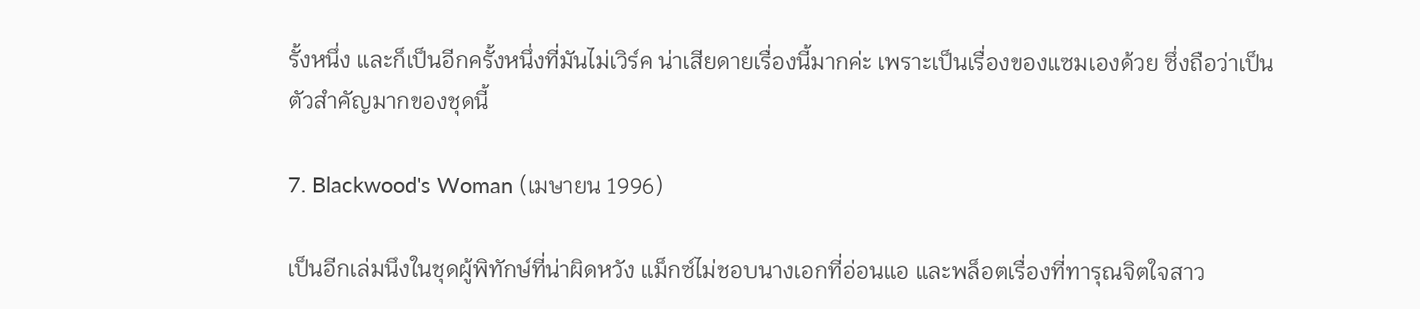รั้งหนึ่ง และก็เป็นอีกครั้งหนึ่งที่มันไม่เวิร์ค น่าเสียดายเรื่องนี้มากค่ะ เพราะเป็นเรื่องของแซมเองด้วย ซึ่งถือว่าเป็นตัวสำคัญมากของชุดนี้

7. Blackwood's Woman (เมษายน 1996)

เป็นอีกเล่มนึงในชุดผู้พิทักษ์ที่น่าผิดหวัง แม็กซ์ไม่ชอบนางเอกที่อ่อนแอ และพล็อตเรื่องที่ทารุณจิตใจสาว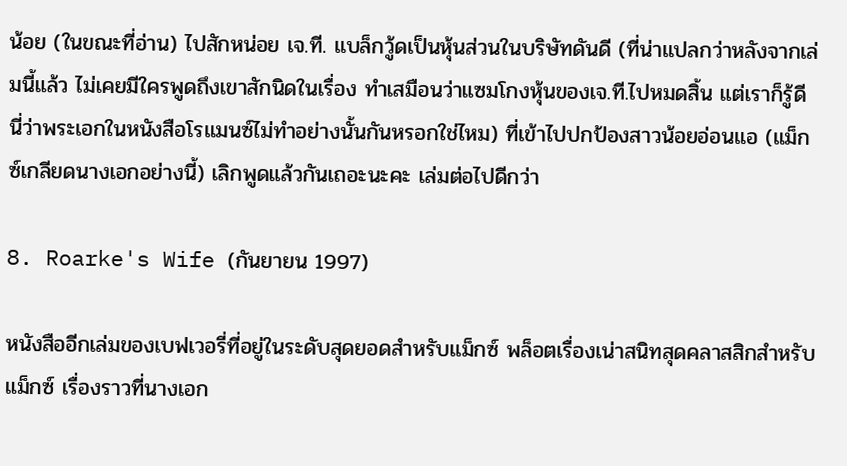น้อย (ในขณะที่อ่าน) ไปสักหน่อย เจ.ที. แบล็กวู้ดเป็นหุ้นส่วนในบริษัทดันดี (ที่น่าแปลกว่าหลังจากเล่มนี้แล้ว ไม่เคยมีใครพูดถึงเขาสักนิดในเรื่อง ทำเสมือนว่าแซมโกงหุ้นของเจ.ที.ไปหมดสิ้น แต่เราก็รู้ดีนี่ว่าพระเอกในหนังสือโรแมนซ์ไม่ทำอย่างนั้นกันหรอกใช่ไหม) ที่เข้าไปปกป้องสาวน้อยอ่อนแอ (แม็กซ์เกลียดนางเอกอย่างนี้) เลิกพูดแล้วกันเถอะนะคะ เล่มต่อไปดีกว่า

8. Roarke's Wife (กันยายน 1997)

หนังสืออีกเล่มของเบฟเวอรี่ที่อยู่ในระดับสุดยอดสำหรับแม็กซ์ พล็อตเรื่องเน่าสนิทสุดคลาสสิกสำหรับแม็กซ์ เรื่องราวที่นางเอก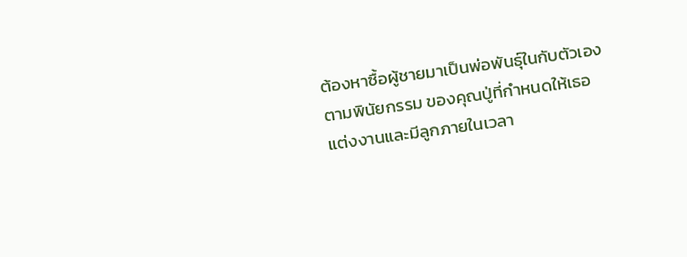ต้องหาซื้อผู้ชายมาเป็นพ่อพันธุ์ในกับตัวเองตามพินัยกรรม ของคุณปู่ที่กำหนดให้เธอแต่งงานและมีลูกภายในเวลา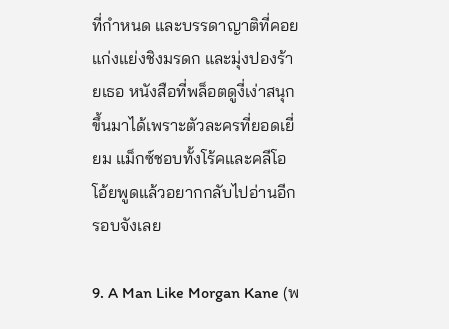ที่กำหนด และบรรดาญาติที่คอยแก่งแย่งชิงมรดก และมุ่งปองร้ายเธอ หนังสือที่พล็อตดูงี่เง่าสนุกขึ้นมาได้เพราะตัวละครที่ยอดเยี่ยม แม็กซ์ชอบทั้งโร้คและคลีโอ โอ้ยพูดแล้วอยากกลับไปอ่านอีกรอบจังเลย

9. A Man Like Morgan Kane (พ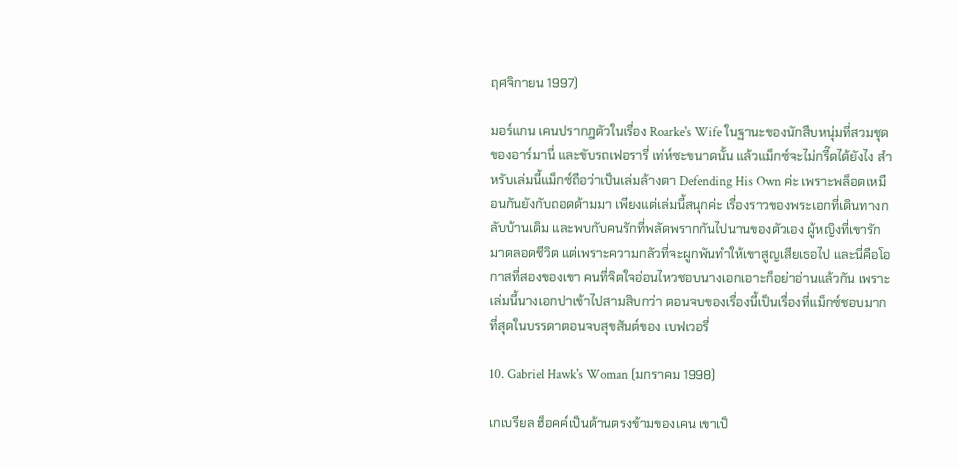ฤศจิกายน 1997)

มอร์แกน เคนปรากฎตัวในเรื่อง Roarke's Wife ในฐานะของนักสืบหนุ่มที่สวมชุดของอาร์มานี่ และขับรถเฟอรารี่ เท่ห์ซะขนาดนั้น แล้วแม็กซ์จะไม่กรี๊ดได้ยังไง สำหรับเล่มนี้แม็กซ์ถือว่าเป็นเล่มล้างตา Defending His Own ค่ะ เพราะพล็อตเหมือนกันยังกับถอดด้ามมา เพียงแต่เล่มนี้สนุกค่ะ เรื่องราวของพระเอกที่เดินทางกลับบ้านเดิม และพบกับคนรักที่พลัดพรากกันไปนานของตัวเอง ผู้หญิงที่เขารักมาตลอดชีวิต แต่เพราะความกลัวที่จะผูกพันทำให้เขาสูญเสียเธอไป และนี่คือโอกาสที่สองของเขา คนที่จิตใจอ่อนไหวชอบนางเอกเอาะก็อย่าอ่านแล้วกัน เพราะเล่มนี้นางเอกปาเข้าไปสามสิบกว่า ตอนจบของเรื่องนี้เป็นเรื่องที่แม็กซ์ชอบมากที่สุดในบรรดาตอนจบสุขสันต์ของ เบฟเวอรี่

10. Gabriel Hawk's Woman (มกราคม 1998)

เกเบรียล ฮ็อคค์เป็นด้านตรงข้ามของเคน เขาเป็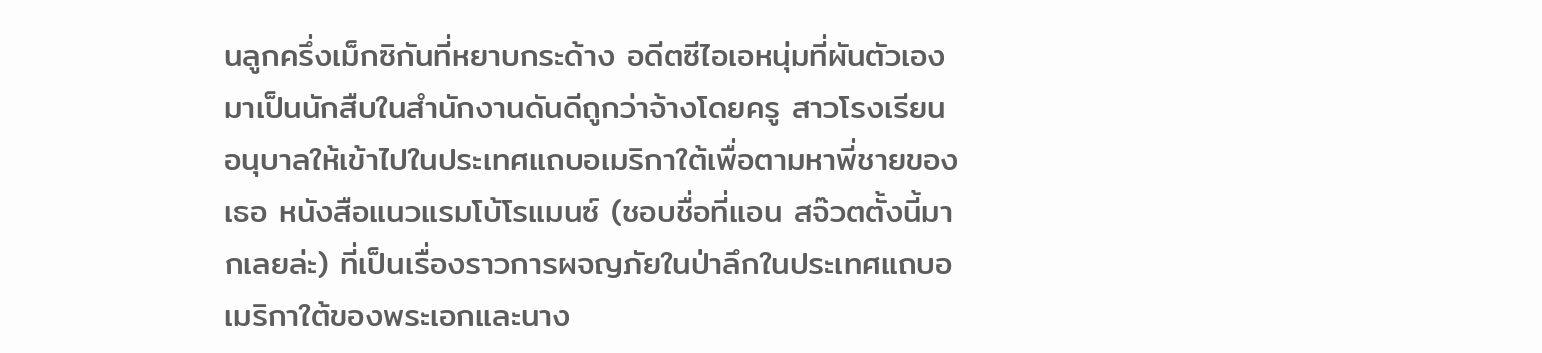นลูกครึ่งเม็กซิกันที่หยาบกระด้าง อดีตซีไอเอหนุ่มที่ผันตัวเองมาเป็นนักสืบในสำนักงานดันดีถูกว่าจ้างโดยครู สาวโรงเรียนอนุบาลให้เข้าไปในประเทศแถบอเมริกาใต้เพื่อตามหาพี่ชายของเธอ หนังสือแนวแรมโบ้โรแมนซ์ (ชอบชื่อที่แอน สจ๊วตตั้งนี้มากเลยล่ะ) ที่เป็นเรื่องราวการผจญภัยในป่าลึกในประเทศแถบอเมริกาใต้ของพระเอกและนาง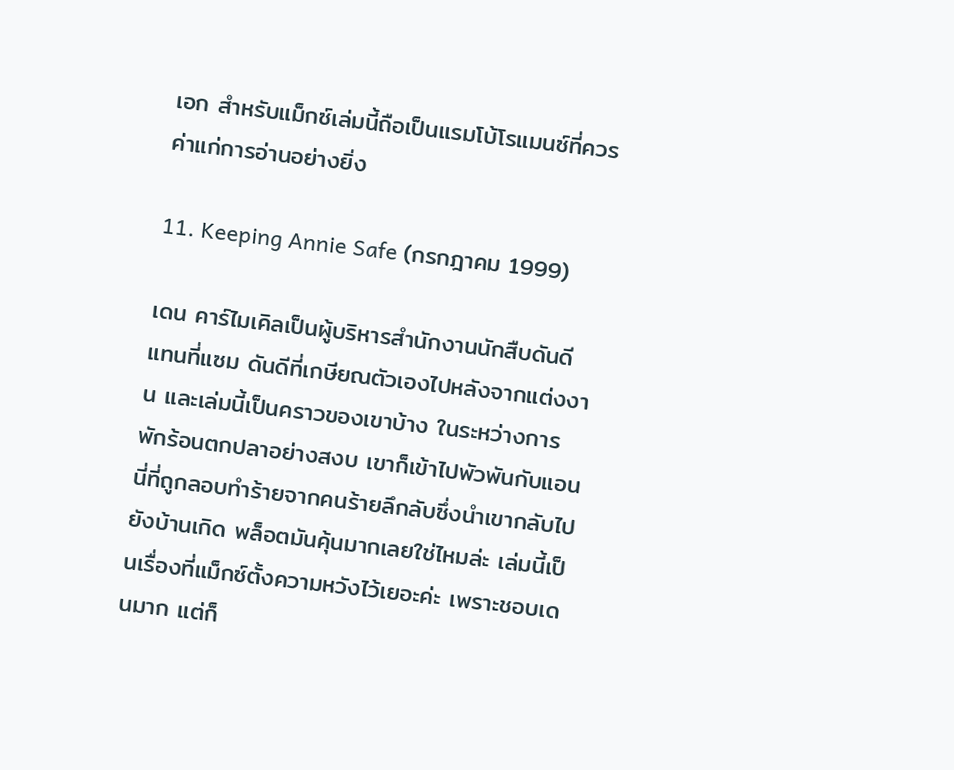เอก สำหรับแม็กซ์เล่มนี้ถือเป็นแรมโบ้โรแมนซ์ที่ควรค่าแก่การอ่านอย่างยิ่ง

11. Keeping Annie Safe (กรกฎาคม 1999)

เดน คาร์ไมเคิลเป็นผู้บริหารสำนักงานนักสืบดันดีแทนที่แซม ดันดีที่เกษียณตัวเองไปหลังจากแต่งงาน และเล่มนี้เป็นคราวของเขาบ้าง ในระหว่างการพักร้อนตกปลาอย่างสงบ เขาก็เข้าไปพัวพันกับแอนนี่ที่ถูกลอบทำร้ายจากคนร้ายลึกลับซึ่งนำเขากลับไป ยังบ้านเกิด พล็อตมันคุ้นมากเลยใช่ไหมล่ะ เล่มนี้เป็นเรื่องที่แม็กซ์ตั้งความหวังไว้เยอะค่ะ เพราะชอบเดนมาก แต่ก็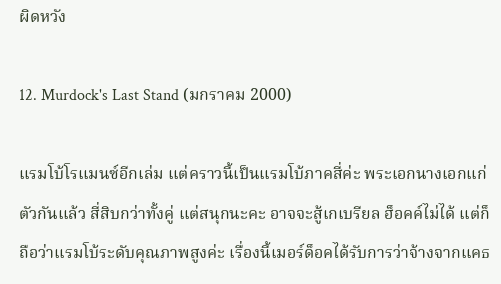ผิดหวัง

12. Murdock's Last Stand (มกราคม 2000)

แรมโบ้โรแมนซ์อีกเล่ม แต่คราวนี้เป็นแรมโบ้ภาคสี่ค่ะ พระเอกนางเอกแก่ตัวกันแล้ว สี่สิบกว่าทั้งคู่ แต่สนุกนะคะ อาจจะสู้เกเบรียล ฮ็อคค์ไม่ได้ แต่ก็ถือว่าแรมโบ้ระดับคุณภาพสูงค่ะ เรื่องนี้เมอร์ด็อคได้รับการว่าจ้างจากแคธ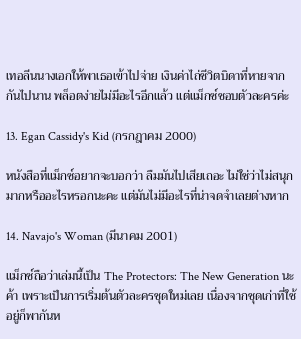เทอลีนนางเอกให้พาเธอเข้าไปจ่าย เงินค่าไถ่ชีวิตบิดาที่หายจากกันไปนาน พล็อตง่ายไม่มีอะไรอีกแล้ว แต่แม็กซ์ชอบตัวละครค่ะ

13. Egan Cassidy's Kid (กรกฎาคม 2000)

หนังสือที่แม็กซ์อยากจะบอกว่า ลืมมันไปเสียเถอะ ไม่ใช่ว่าไม่สนุกมากหรืออะไรหรอกนะคะ แต่มันไม่มีอะไรที่น่าจดจำเลยต่างหาก

14. Navajo's Woman (มีนาคม 2001)

แม็กซ์ถือว่าเล่มนี้เป็น The Protectors: The New Generation นะค้า เพราะเป็นการเริ่มต้นตัวละครชุดใหม่เลย เนื่องจากชุดเก่าที่ใช้อยู่ก็พากันห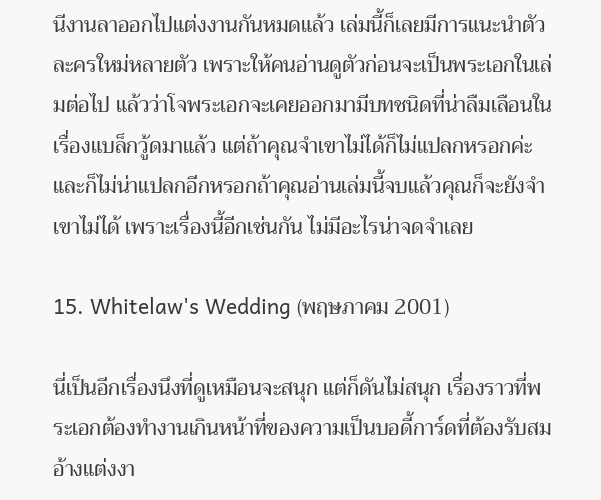นีงานลาออกไปแต่งงานกันหมดแล้ว เล่มนี้ก็เลยมีการแนะนำตัวละครใหม่หลายตัว เพราะให้คนอ่านดูตัวก่อนจะเป็นพระเอกในเล่มต่อไป แล้วว่าโจพระเอกจะเคยออกมามีบทชนิดที่น่าลืมเลือนในเรื่องแบล็กวู้ดมาแล้ว แต่ถ้าคุณจำเขาไม่ได้ก็ไม่แปลกหรอกค่ะ และก็ไม่น่าแปลกอีกหรอกถ้าคุณอ่านเล่มนี้จบแล้วคุณก็จะยังจำเขาไม่ได้ เพราะเรื่องนี้อีกเช่นกัน ไม่มีอะไรน่าจดจำเลย

15. Whitelaw's Wedding (พฤษภาคม 2001)

นี่เป็นอีกเรื่องนึงที่ดูเหมือนจะสนุก แต่ก็ดันไม่สนุก เรื่องราวที่พระเอกต้องทำงานเกินหน้าที่ของความเป็นบอดี้การ์ดที่ต้องรับสม อ้างแต่งงา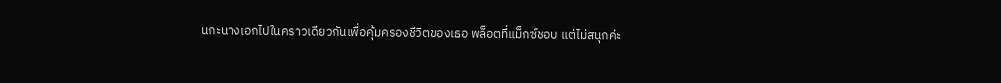นกะนางเอกไปในคราวเดียวกันเพื่อคุ้มครองชีวิตของเธอ พล็อตที่แม็กซ์ชอบ แต่ไม่สนุกค่ะ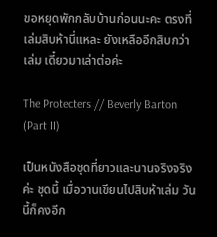ขอหยุดพักกลับบ้านก่อนนะคะ ตรงที่เล่มสิบห้านี่แหละ ยังเหลืออีกสิบกว่าเล่ม เดี๋ยวมาเล่าต่อค่ะ

The Protecters // Beverly Barton (Part II)

เป็นหนังสือชุดที่ยาวและนานจริงจริงค่ะ ชุดนี้ เมื่อวานเขียนไปสิบห้าเล่ม วันนี้ก็คงอีก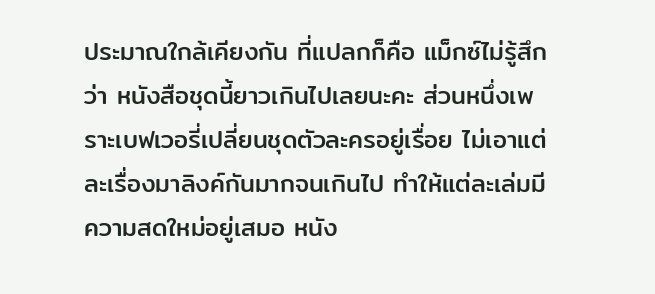ประมาณใกล้เคียงกัน ที่แปลกก็คือ แม็กซ์ไม่รู้สึกว่า หนังสือชุดนี้ยาวเกินไปเลยนะคะ ส่วนหนึ่งเพราะเบฟเวอรี่เปลี่ยนชุดตัวละครอยู่เรื่อย ไม่เอาแต่ละเรื่องมาลิงค์กันมากจนเกินไป ทำให้แต่ละเล่มมีความสดใหม่อยู่เสมอ หนัง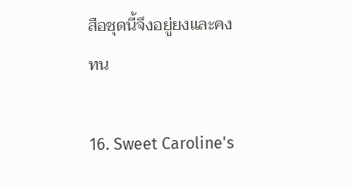สือชุดนี้จึงอยู่ยงและคงทน

16. Sweet Caroline's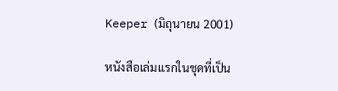Keeper (มิถุนายน 2001)

หนังสือเล่มแรกในชุดที่เป็น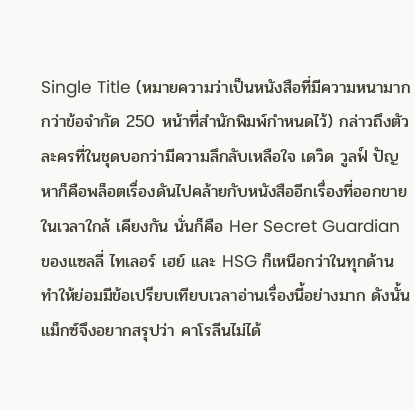Single Title (หมายความว่าเป็นหนังสือที่มีความหนามากกว่าข้อจำกัด 250 หน้าที่สำนักพิมพ์กำหนดไว้) กล่าวถึงตัวละครที่ในชุดบอกว่ามีความลึกลับเหลือใจ เดวิด วูลฟ์ ปัญหาก็คือพล็อตเรื่องดันไปคล้ายกับหนังสืออีกเรื่องที่ออกขายในเวลาใกล้ เคียงกัน นั่นก็คือ Her Secret Guardian ของแซลลี่ ไทเลอร์ เฮย์ และ HSG ก็เหนือกว่าในทุกด้าน ทำให้ย่อมมีข้อเปรียบเทียบเวลาอ่านเรื่องนี้อย่างมาก ดังนั้นแม็กซ์จึงอยากสรุปว่า คาโรลีนไม่ได้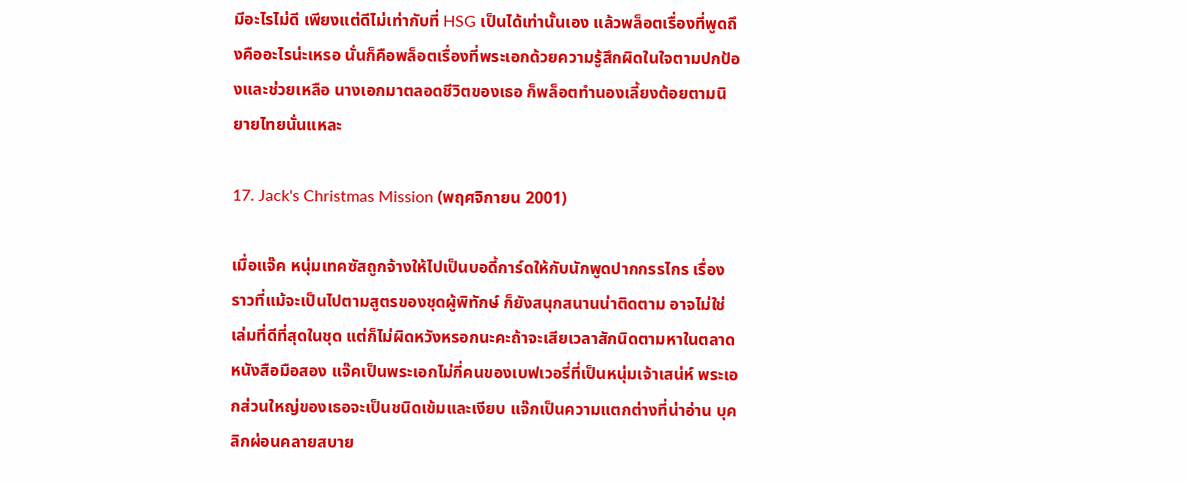มีอะไรไม่ดี เพียงแต่ดีไม่เท่ากับที่ HSG เป็นได้เท่านั้นเอง แล้วพล็อตเรื่องที่พูดถึงคืออะไรน่ะเหรอ นั่นก็คือพล็อตเรื่องที่พระเอกด้วยความรู้สึกผิดในใจตามปกป้องและช่วยเหลือ นางเอกมาตลอดชีวิตของเธอ ก็พล็อตทำนองเลี้ยงต้อยตามนิยายไทยนั่นแหละ

17. Jack's Christmas Mission (พฤศจิกายน 2001)

เมื่อแจ๊ค หนุ่มเทคซัสถูกจ้างให้ไปเป็นบอดี้การ์ดให้กับนักพูดปากกรรไกร เรื่องราวที่แม้จะเป็นไปตามสูตรของชุดผู้พิทักษ์ ก็ยังสนุกสนานน่าติดตาม อาจไม่ใช่เล่มที่ดีที่สุดในชุด แต่ก็ไม่ผิดหวังหรอกนะคะถ้าจะเสียเวลาสักนิดตามหาในตลาดหนังสือมือสอง แจ๊คเป็นพระเอกไม่กี่คนของเบฟเวอรี่ที่เป็นหนุ่มเจ้าเสน่ห์ พระเอกส่วนใหญ่ของเธอจะเป็นชนิดเข้มและเงียบ แจ๊กเป็นความแตกต่างที่น่าอ่าน บุคลิกผ่อนคลายสบาย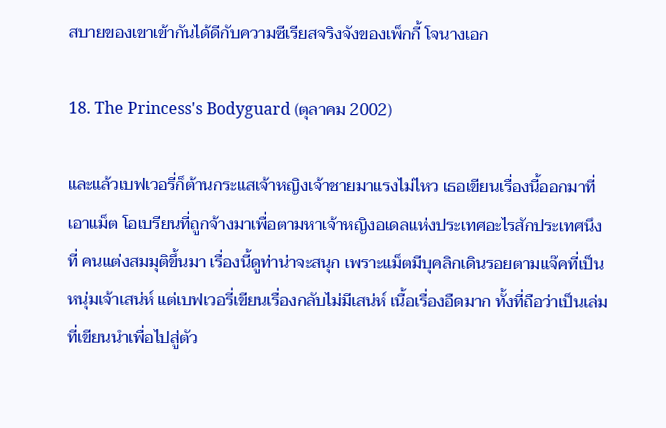สบายของเขาเข้ากันได้ดีกับความซีเรียสจริงจังของเพ็กกี้ โจนางเอก

18. The Princess's Bodyguard (ตุลาคม 2002)

และแล้วเบฟเวอรี่ก็ต้านกระแสเจ้าหญิงเจ้าชายมาแรงไม่ไหว เธอเขียนเรื่องนี้ออกมาที่เอาแม็ต โอเบรียนที่ถูกจ้างมาเพื่อตามหาเจ้าหญิงอเดลแห่งประเทศอะไรสักประเทศนึงที่ คนแต่งสมมุติขึ้นมา เรื่องนี้ดูท่าน่าจะสนุก เพราะแม็ตมีบุคลิกเดินรอยตามแจ๊คที่เป็นหนุ่มเจ้าเสน่ห์ แต่เบฟเวอรี่เขียนเรื่องกลับไม่มีเสน่ห์ เนื้อเรื่องอืดมาก ทั้งที่ถือว่าเป็นเล่มที่เขียนนำเพื่อไปสู่ตัว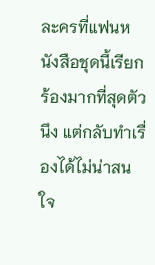ละครที่แฟนหนังสือชุดนี้เรียก ร้องมากที่สุดตัวนึง แต่กลับทำเรื่องได้ไม่น่าสนใจ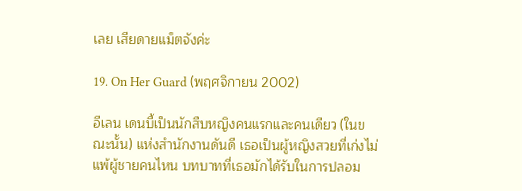เลย เสียดายแม็ตจังค่ะ

19. On Her Guard (พฤศจิกายน 2002)

อีเลน เดนบี้เป็นนักสืบหญิงคนแรกและคนเดียว (ในขณะนั้น) แห่งสำนักงานดันดี เธอเป็นผู้หญิงสวยที่เก่งไม่แพ้ผู้ชายคนไหน บทบาทที่เธอมักได้รับในการปลอม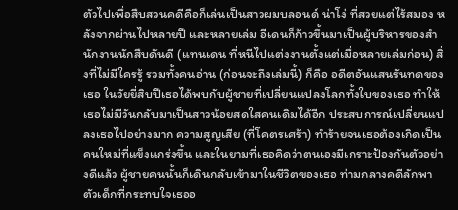ตัวไปเพื่อสืบสวนคดีคือก็เล่นเป็นสาวผมบลอนด์ น่าโง่ ที่สวยแต่ไร้สมอง หลังจากผ่านไปหลายปี และหลายเล่ม อีเดนก็ก้าวขึ้นมาเป็นผู้บริหารของสำนักงานนักสืบดันดี (แทนเดน ที่หนีไปแต่งงานตั้งแต่เมื่อหลายเล่มก่อน) สิ่งที่ไม่มีใครรู้ รวมทั้งคนอ่าน (ก่อนจะถึงเล่มนี้) ก็คือ อดีตอันแสนรันทดของเธอ ในวัยยี่สิบปีเธอได้พบกับผู้ชายที่เปลี่ยนแปลงโลกทั้งใบของเธอ ทำให้เธอไม่มีวันกลับมาเป็นสาวน้อยสดใสคนเดิมได้อีก ประสบการณ์เปลี่ยนแปลงเธอไปอย่างมาก ความสูญเสีย (ที่โคตรเศร้า) ทำร้ายจนเธอต้องเกิดเป็นคนใหม่ที่แข็งแกร่งขึ้น และในยามที่เธอคิดว่าตนเองมีเกราะป้องกันตัวอย่างดีแล้ว ผู้ชายคนนั้นก็เดินกลับเข้ามาในชีวิตของเธอ ท่ามกลางคดีลักพาตัวเด็กที่กระทบใจเธออ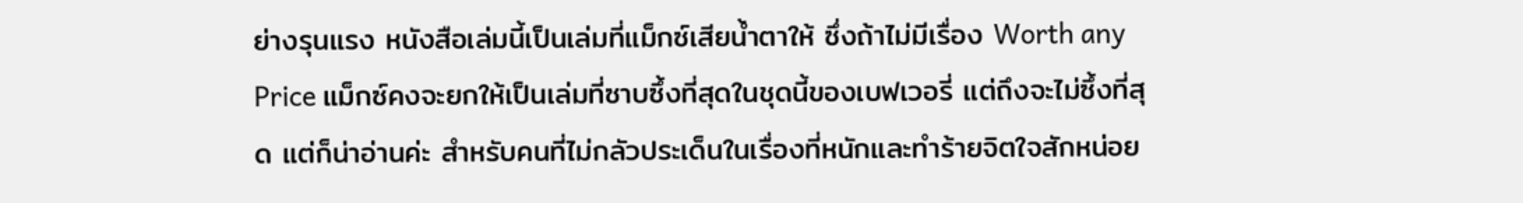ย่างรุนแรง หนังสือเล่มนี้เป็นเล่มที่แม็กซ์เสียน้ำตาให้ ซึ่งถ้าไม่มีเรื่อง Worth any Price แม็กซ์คงจะยกให้เป็นเล่มที่ซาบซึ้งที่สุดในชุดนี้ของเบฟเวอรี่ แต่ถึงจะไม่ซึ้งที่สุด แต่ก็น่าอ่านค่ะ สำหรับคนที่ไม่กลัวประเด็นในเรื่องที่หนักและทำร้ายจิตใจสักหน่อย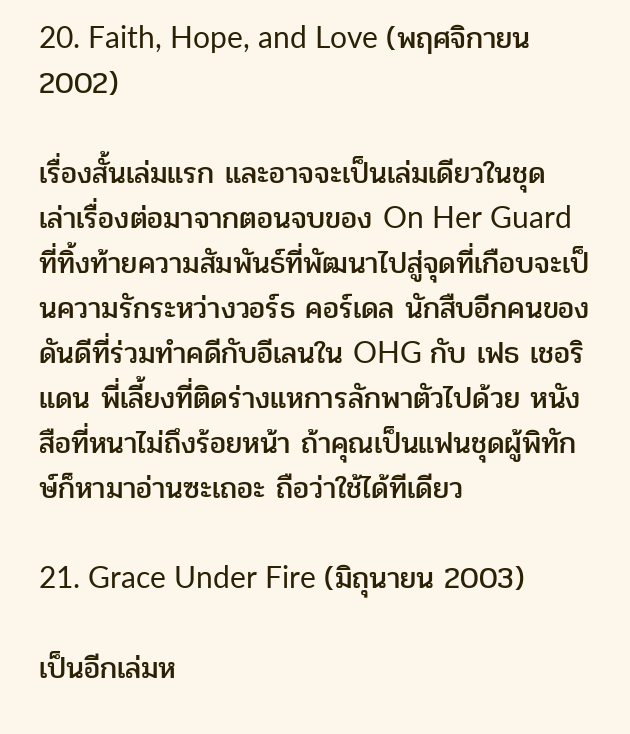20. Faith, Hope, and Love (พฤศจิกายน 2002)

เรื่องสั้นเล่มแรก และอาจจะเป็นเล่มเดียวในชุด เล่าเรื่องต่อมาจากตอนจบของ On Her Guard ที่ทิ้งท้ายความสัมพันธ์ที่พัฒนาไปสู่จุดที่เกือบจะเป็นความรักระหว่างวอร์ธ คอร์เดล นักสืบอีกคนของดันดีที่ร่วมทำคดีกับอีเลนใน OHG กับ เฟธ เชอริแดน พี่เลี้ยงที่ติดร่างแหการลักพาตัวไปด้วย หนังสือที่หนาไม่ถึงร้อยหน้า ถ้าคุณเป็นแฟนชุดผู้พิทักษ์ก็หามาอ่านซะเถอะ ถือว่าใช้ได้ทีเดียว

21. Grace Under Fire (มิถุนายน 2003)

เป็นอีกเล่มห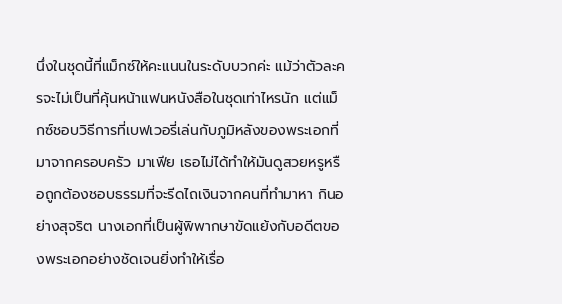นึ่งในชุดนี้ที่แม็กซ์ให้คะแนนในระดับบวกค่ะ แม้ว่าตัวละครจะไม่เป็นที่คุ้นหน้าแฟนหนังสือในชุดเท่าไหรนัก แต่แม็กซ์ชอบวิธีการที่เบฟเวอรี่เล่นกับภูมิหลังของพระเอกที่มาจากครอบครัว มาเฟีย เธอไม่ได้ทำให้มันดูสวยหรูหรือถูกต้องชอบธรรมที่จะรีดไถเงินจากคนที่ทำมาหา กินอย่างสุจริต นางเอกที่เป็นผู้พิพากษาขัดแย้งกับอดีตของพระเอกอย่างชัดเจนยิ่งทำให้เรื่อ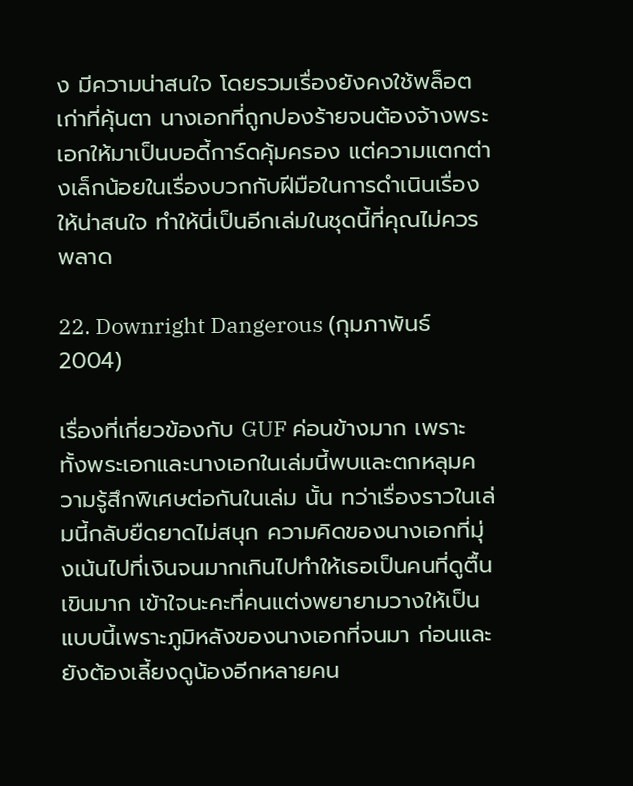ง มีความน่าสนใจ โดยรวมเรื่องยังคงใช้พล็อตเก่าที่คุ้นตา นางเอกที่ถูกปองร้ายจนต้องจ้างพระเอกให้มาเป็นบอดี้การ์ดคุ้มครอง แต่ความแตกต่างเล็กน้อยในเรื่องบวกกับฝีมือในการดำเนินเรื่องให้น่าสนใจ ทำให้นี่เป็นอีกเล่มในชุดนี้ที่คุณไม่ควรพลาด

22. Downright Dangerous (กุมภาพันธ์ 2004)

เรื่องที่เกี่ยวข้องกับ GUF ค่อนข้างมาก เพราะทั้งพระเอกและนางเอกในเล่มนี้พบและตกหลุมความรู้สึกพิเศษต่อกันในเล่ม นั้น ทว่าเรื่องราวในเล่มนี้กลับยืดยาดไม่สนุก ความคิดของนางเอกที่มุ่งเน้นไปที่เงินจนมากเกินไปทำให้เธอเป็นคนที่ดูตื้น เขินมาก เข้าใจนะคะที่คนแต่งพยายามวางให้เป็นแบบนี้เพราะภูมิหลังของนางเอกที่จนมา ก่อนและยังต้องเลี้ยงดูน้องอีกหลายคน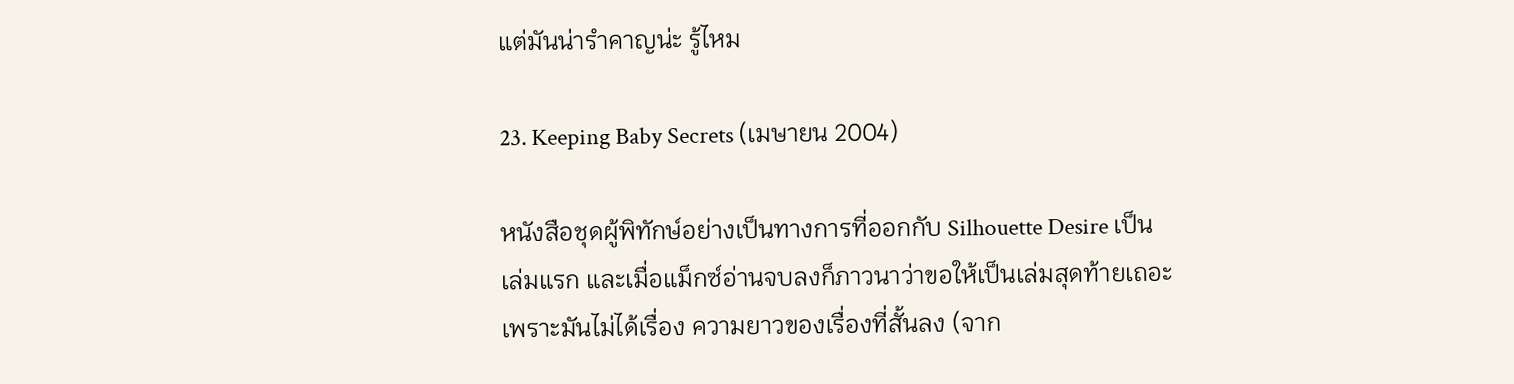แต่มันน่ารำคาญน่ะ รู้ไหม

23. Keeping Baby Secrets (เมษายน 2004)

หนังสือชุดผู้พิทักษ์อย่างเป็นทางการที่ออกกับ Silhouette Desire เป็นเล่มแรก และเมื่อแม็กซ์อ่านจบลงก็ภาวนาว่าขอให้เป็นเล่มสุดท้ายเถอะ เพราะมันไม่ได้เรื่อง ความยาวของเรื่องที่สั้นลง (จาก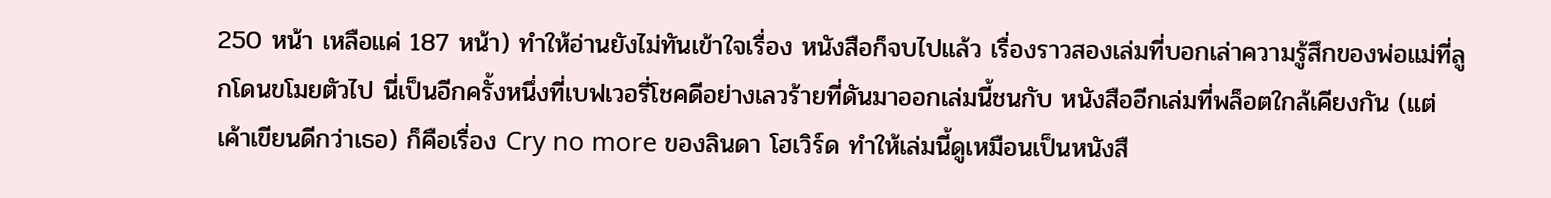250 หน้า เหลือแค่ 187 หน้า) ทำให้อ่านยังไม่ทันเข้าใจเรื่อง หนังสือก็จบไปแล้ว เรื่องราวสองเล่มที่บอกเล่าความรู้สึกของพ่อแม่ที่ลูกโดนขโมยตัวไป นี่เป็นอีกครั้งหนึ่งที่เบฟเวอรี่โชคดีอย่างเลวร้ายที่ดันมาออกเล่มนี้ชนกับ หนังสืออีกเล่มที่พล็อตใกล้เคียงกัน (แต่เค้าเขียนดีกว่าเธอ) ก็คือเรื่อง Cry no more ของลินดา โฮเวิร์ด ทำให้เล่มนี้ดูเหมือนเป็นหนังสื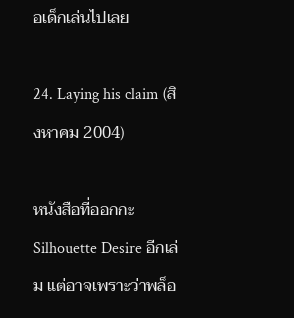อเด็กเล่นไปเลย

24. Laying his claim (สิงหาคม 2004)

หนังสือที่ออกกะ Silhouette Desire อีกเล่ม แต่อาจเพราะว่าพล็อ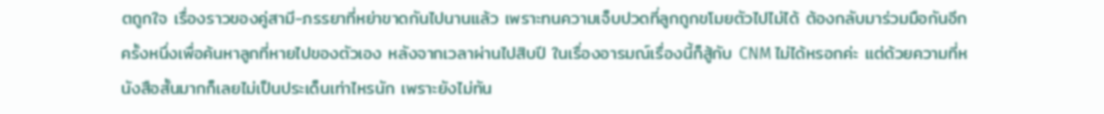ตถูกใจ เรื่องราวของคู่สามี-ภรรยาที่หย่าขาดกันไปนานแล้ว เพราะทนความเจ็บปวดที่ลูกถูกขโมยตัวไปไม่ได้ ต้องกลับมาร่วมมือกันอีกครั้งหนึ่งเพื่อค้นหาลูกที่หายไปของตัวเอง หลังจากเวลาผ่านไปสิบปี ในเรื่องอารมณ์เรื่องนี้ก็สู้กับ CNM ไม่ได้หรอกค่ะ แต่ด้วยความที่หนังสือสั้นมากก็เลยไม่เป็นประเด็นเท่าไหรนัก เพราะยังไม่ทัน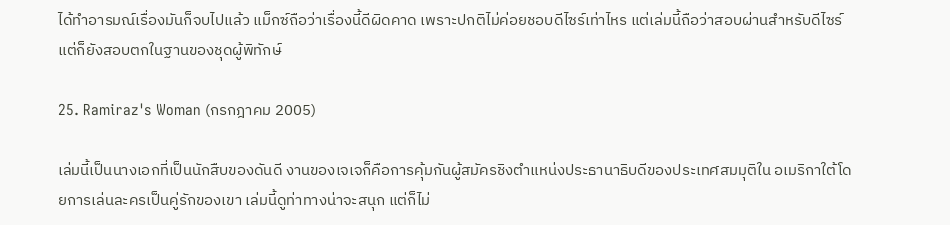ได้ทำอารมณ์เรื่องมันก็จบไปแล้ว แม็กซ์ถือว่าเรื่องนี้ดีผิดคาด เพราะปกติไม่ค่อยชอบดีไซร์เท่าไหร แต่เล่มนี้ถือว่าสอบผ่านสำหรับดีไซร์ แต่ก็ยังสอบตกในฐานของชุดผู้พิทักษ์

25. Ramiraz's Woman (กรกฎาคม 2005)

เล่มนี้เป็นนางเอกที่เป็นนักสืบของดันดี งานของเจเจก็คือการคุ้มกันผู้สมัครชิงตำแหน่งประธานาธิบดีของประเทศสมมุติใน อเมริกาใต้โดยการเล่นละครเป็นคู่รักของเขา เล่มนี้ดูท่าทางน่าจะสนุก แต่ก็ไม่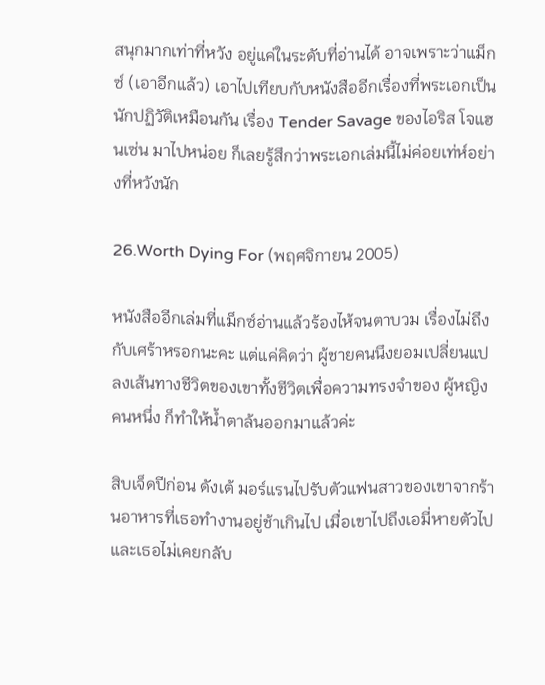สนุกมากเท่าที่หวัง อยู่แค่ในระดับที่อ่านได้ อาจเพราะว่าแม็กซ์ (เอาอีกแล้ว) เอาไปเทียบกับหนังสืออีกเรื่องที่พระเอกเป็นนักปฏิวัติเหมือนกัน เรื่อง Tender Savage ของไอริส โจแฮนเซ่น มาไปหน่อย ก็เลยรู้สึกว่าพระเอกเล่มนี้ไม่ค่อยเท่ห์อย่างที่หวังนัก

26.Worth Dying For (พฤศจิกายน 2005)

หนังสืออีกเล่มที่แม็กซ์อ่านแล้วร้องไห้จนตาบวม เรื่องไม่ถึงกับเศร้าหรอกนะคะ แต่แค่คิดว่า ผู้ชายคนนึงยอมเปลี่ยนแปลงเส้นทางชีวิตของเขาทั้งชีวิตเพื่อความทรงจำของ ผู้หญิงคนหนึ่ง ก็ทำให้น้ำตาล้นออกมาแล้วค่ะ

สิบเจ็ดปีก่อน ดังเต้ มอร์แรนไปรับตัวแฟนสาวของเขาจากร้านอาหารที่เธอทำงานอยู่ช้าเกินไป เมื่อเขาไปถึงเอมี่หายตัวไป และเธอไม่เคยกลับ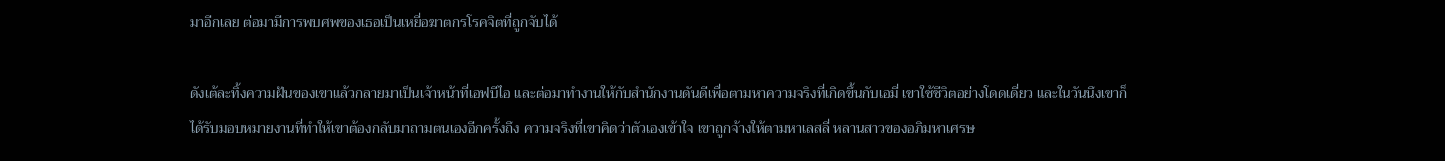มาอีกเลย ต่อมามีการพบศพของเธอเป็นเหยี่อฆาตกรโรคจิตที่ถูกจับได้

ดังเต้ละทิ้งความฝันของเขาแล้วกลายมาเป็นเจ้าหน้าที่เอฟบีไอ และต่อมาทำงานให้กับสำนักงานดันดีเพื่อตามหาความจริงที่เกิดขึ้นกับเอมี่ เขาใช้ชีวิตอย่างโดดเดี่ยว และในวันนึงเขาก็ได้รับมอบหมายงานที่ทำให้เขาต้องกลับมาถามตนเองอีกครั้งถึง ความจริงที่เขาคิดว่าตัวเองเข้าใจ เขาถูกจ้างให้ตามหาเลสลี่ หลานสาวของอภิมหาเศรษ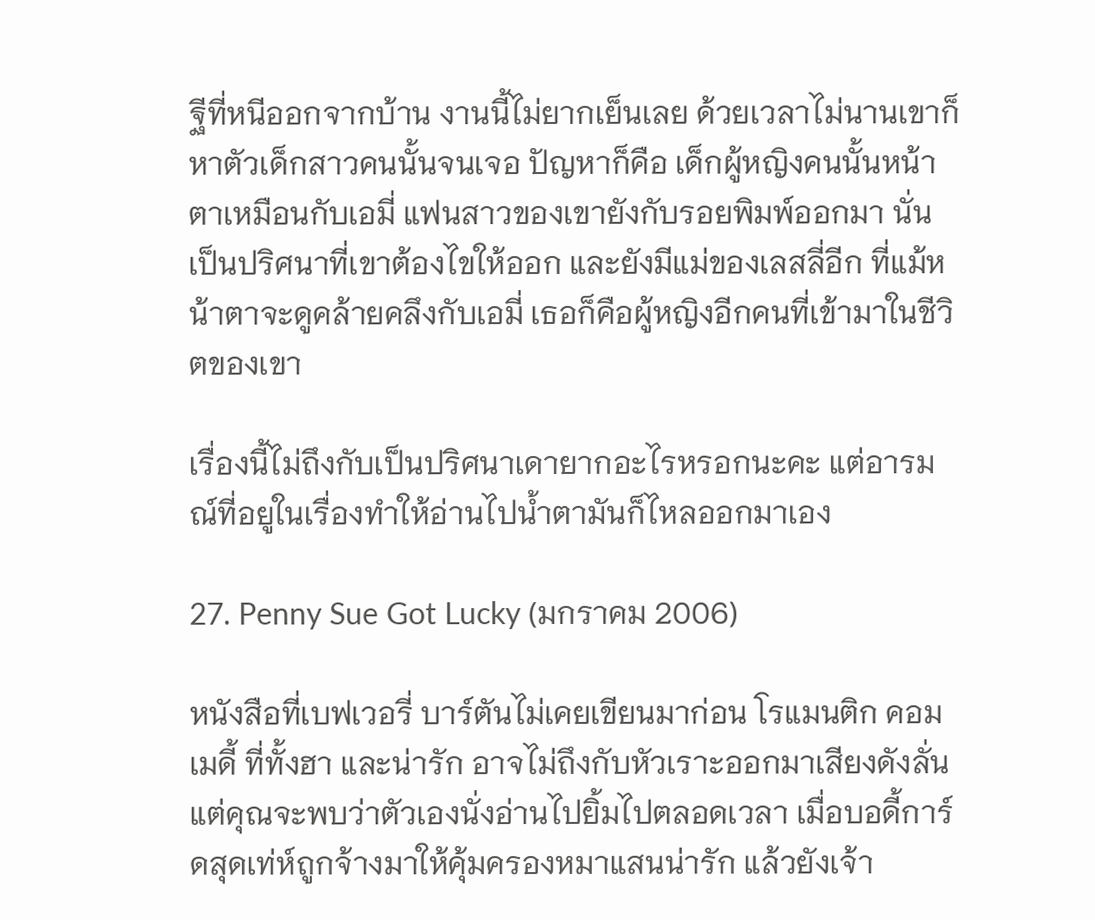ฐีที่หนีออกจากบ้าน งานนี้ไม่ยากเย็นเลย ด้วยเวลาไม่นานเขาก็หาตัวเด็กสาวคนนั้นจนเจอ ปัญหาก็คือ เด็กผู้หญิงคนนั้นหน้าตาเหมือนกับเอมี่ แฟนสาวของเขายังกับรอยพิมพ์ออกมา นั่นเป็นปริศนาที่เขาต้องไขให้ออก และยังมีแม่ของเลสลี่อีก ที่แม้หน้าตาจะดูคล้ายคลึงกับเอมี่ เธอก็คือผู้หญิงอีกคนที่เข้ามาในชีวิตของเขา

เรื่องนี้ไม่ถึงกับเป็นปริศนาเดายากอะไรหรอกนะคะ แต่อารมณ์ที่อยูในเรื่องทำให้อ่านไปน้ำตามันก็ไหลออกมาเอง

27. Penny Sue Got Lucky (มกราคม 2006)

หนังสือที่เบฟเวอรี่ บาร์ตันไม่เคยเขียนมาก่อน โรแมนติก คอมเมดี้ ที่ทั้งฮา และน่ารัก อาจไม่ถึงกับหัวเราะออกมาเสียงดังลั่น แต่คุณจะพบว่าตัวเองนั่งอ่านไปยิ้มไปตลอดเวลา เมื่อบอดี้การ์ดสุดเท่ห์ถูกจ้างมาให้คุ้มครองหมาแสนน่ารัก แล้วยังเจ้า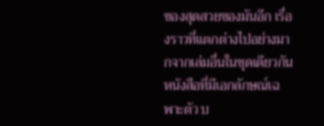ของสุดสวยของมันอีก เรื่องราวที่แตกต่างไปอย่างมากจากเล่มอื่นในชุดเดียวกัน หนังสือที่มีเอกลักษณ์เฉพาะตัว บ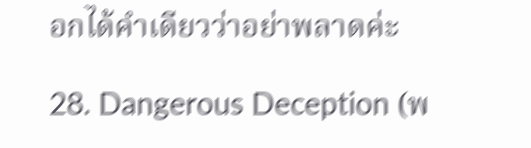อกได้คำเดียวว่าอย่าพลาดค่ะ

28. Dangerous Deception (พ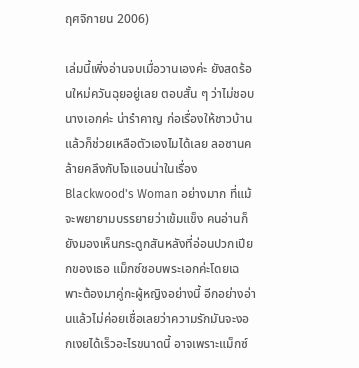ฤศจิกายน 2006)

เล่มนี้เพิ่งอ่านจบเมื่อวานเองค่ะ ยังสดร้อนใหม่ควันฉุยอยู่เลย ตอบสั้น ๆ ว่าไม่ชอบนางเอกค่ะ น่ารำคาญ ก่อเรื่องให้ชาวบ้าน แล้วก็ช่วยเหลือตัวเองไมได้เลย ลอซานคล้ายคลึงกับโจแอนน่าในเรื่อง Blackwood's Woman อย่างมาก ที่แม้จะพยายามบรรยายว่าเข้มแข็ง คนอ่านก็ยังมองเห็นกระดูกสันหลังที่อ่อนปวกเปียกของเธอ แม็กซ์ชอบพระเอกค่ะโดยเฉพาะต้องมาคู่กะผู้หญิงอย่างนี้ อีกอย่างอ่านแล้วไม่ค่อยเชื่อเลยว่าความรักมันจะงอกเงยได้เร็วอะไรขนาดนี้ อาจเพราะแม็กซ์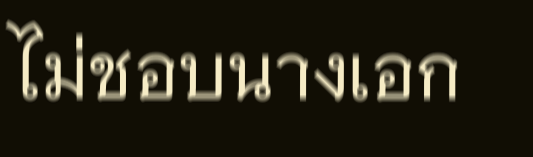ไม่ชอบนางเอก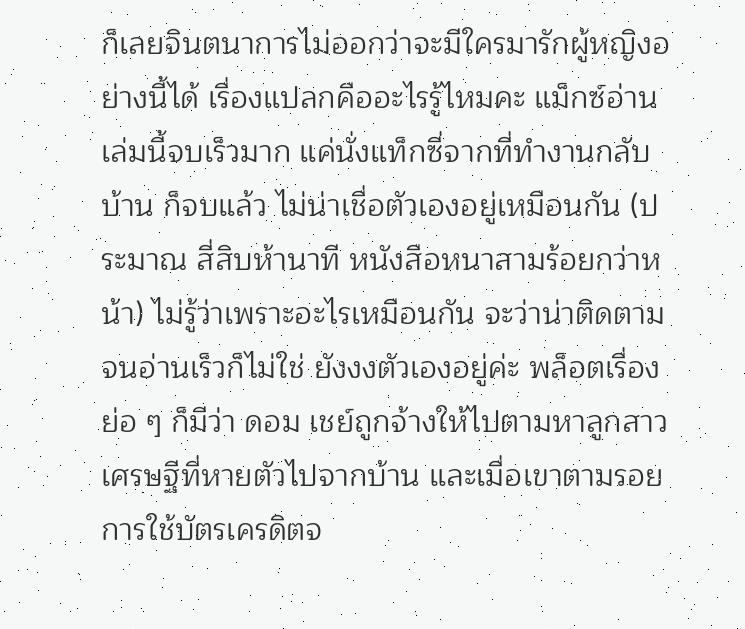ก็เลยจินตนาการไม่ออกว่าจะมีใครมารักผู้หญิงอย่างนี้ได้ เรื่องแปลกคืออะไรรู้ไหมคะ แม็กซ์อ่านเล่มนี้จบเร็วมาก แค่นั่งแท็กซี่จากที่ทำงานกลับบ้าน ก็จบแล้ว ไม่น่าเชื่อตัวเองอยู่เหมือนกัน (ประมาณ สี่สิบห้านาที หนังสือหนาสามร้อยกว่าหน้า) ไม่รู้ว่าเพราะอะไรเหมือนกัน จะว่าน่าติดตามจนอ่านเร็วก็ไม่ใช่ ยังงงตัวเองอยู่ค่ะ พล็อตเรื่องย่อ ๆ ก็มีว่า ดอม เชย์ถูกจ้างให้ไปตามหาลูกสาวเศรษฐีที่หายตัวไปจากบ้าน และเมื่อเขาตามรอยการใช้บัตรเครดิตจ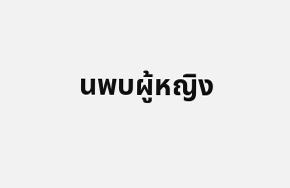นพบผู้หญิง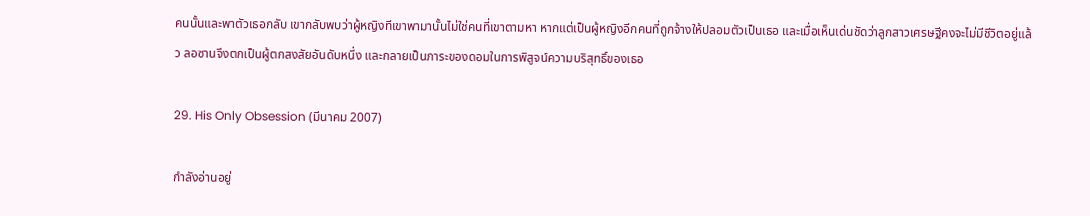คนนั้นและพาตัวเธอกลับ เขากลับพบว่าผู้หญิงทีเขาพามานั้นไม่ใช่คนที่เขาตามหา หากแต่เป็นผู้หญิงอีกคนที่ถูกจ้างให้ปลอมตัวเป็นเธอ และเมื่อเห็นเด่นชัดว่าลูกสาวเศรษฐีคงจะไม่มีชีวิตอยู่แล้ว ลอซานจึงตกเป็นผู้ตกสงสัยอันดับหนึ่ง และกลายเป็นภาระของดอมในการพิสูจน์ความบริสุทธิ์ของเธอ

29. His Only Obsession (มีนาคม 2007)

กำลังอ่านอยู่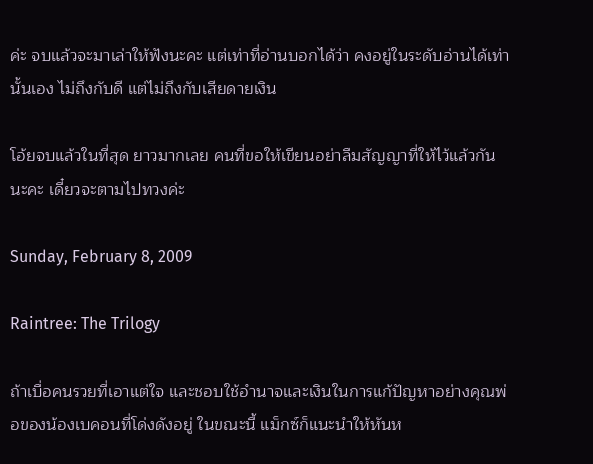ค่ะ จบแล้วจะมาเล่าให้ฟังนะคะ แต่เท่าที่อ่านบอกได้ว่า คงอยู่ในระดับอ่านได้เท่านั้นเอง ไม่ถึงกับดี แต่ไม่ถึงกับเสียดายเงิน

โอ้ยจบแล้วในที่สุด ยาวมากเลย คนที่ขอให้เขียนอย่าลืมสัญญาที่ให้ไว้แล้วกันนะคะ เดี๋ยวจะตามไปทวงค่ะ

Sunday, February 8, 2009

Raintree: The Trilogy

ถ้าเบื่อคนรวยที่เอาแต่ใจ และชอบใช้อำนาจและเงินในการแก้ปัญหาอย่างคุณพ่อของน้องเบคอนที่โด่งดังอยู่ ในขณะนี้ แม็กซ์ก็แนะนำให้หันห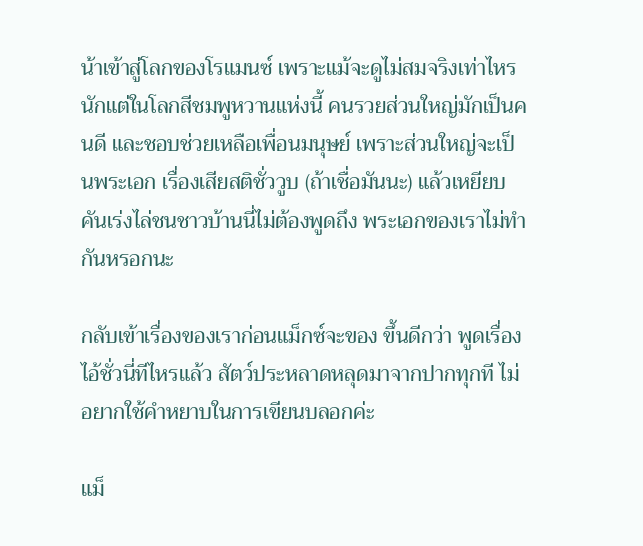น้าเข้าสู่โลกของโรแมนซ์ เพราะแม้จะดูไม่สมจริงเท่าไหรนักแต่ในโลกสีชมพูหวานแห่งนี้ คนรวยส่วนใหญ่มักเป็นคนดี และชอบช่วยเหลือเพื่อนมนุษย์ เพราะส่วนใหญ่จะเป็นพระเอก เรื่องเสียสติชั่ววูบ (ถ้าเชื่อมันนะ) แล้วเหยียบคันเร่งไล่ชนชาวบ้านนี่ไม่ต้องพูดถึง พระเอกของเราไม่ทำกันหรอกนะ

กลับเข้าเรื่องของเราก่อนแม็กซ์จะของ ขึ้นดีกว่า พูดเรื่องไอ้ชั่วนี่ทีไหรแล้ว สัตว์ประหลาดหลุดมาจากปากทุกที ไม่อยากใช้คำหยาบในการเขียนบลอกค่ะ

แม็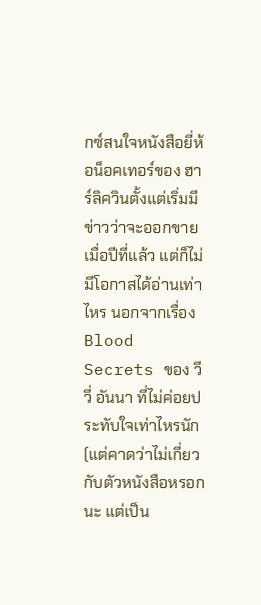กซ์สนใจหนังสือยี่ห้อน็อคเทอร์ของ ฮาร์ลิควินตั้งแต่เริ่มมีข่าวว่าจะออกขายเมื่อปีที่แล้ว แต่ก็ไม่มีโอกาสได้อ่านเท่าไหร นอกจากเรื่อง Blood Secrets ของ วีวี่ อันนา ที่ไม่ค่อยประทับใจเท่าไหรนัก (แต่คาดว่าไม่เกี่ยวกับตัวหนังสือหรอกนะ แต่เป็น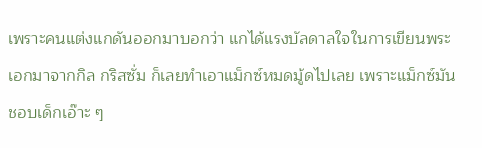เพราะคนแต่งแกดันออกมาบอกว่า แกได้แรงบัลดาลใจในการเขียนพระเอกมาจากกิล กริสซั่ม ก็เลยทำเอาแม็กซ์หมดมู้ดไปเลย เพราะแม็กซ์มันชอบเด็กเอ๊าะ ๆ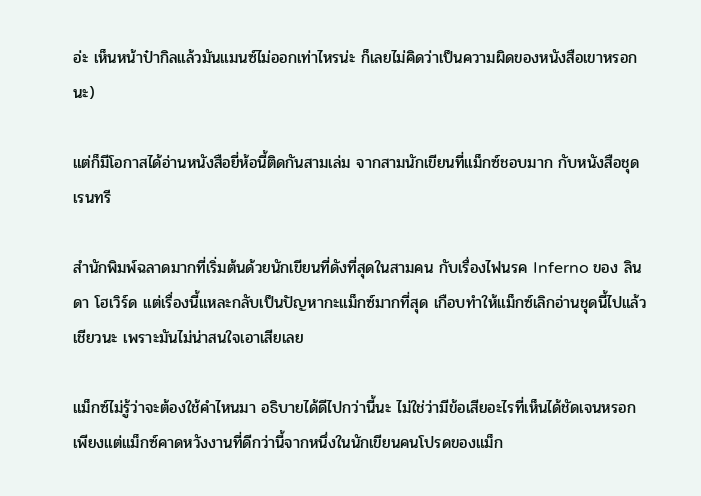อ่ะ เห็นหน้าป๋ากิลแล้วมันแมนซ์ไม่ออกเท่าไหรน่ะ ก็เลยไม่คิดว่าเป็นความผิดของหนังสือเขาหรอกนะ)

แต่ก็มีโอกาสได้อ่านหนังสือยี่ห้อนี้ติดกันสามเล่ม จากสามนักเขียนที่แม็กซ์ชอบมาก กับหนังสือชุด เรนทรี

สำนักพิมพ์ฉลาดมากที่เริ่มต้นด้วยนักเขียนที่ดังที่สุดในสามคน กับเรื่องไฟนรค Inferno ของ ลินดา โฮเวิร์ด แต่เรื่องนี้แหละกลับเป็นปัญหากะแม็กซ์มากที่สุด เกือบทำให้แม็กซ์เลิกอ่านชุดนี้ไปแล้วเชียวนะ เพราะมันไม่น่าสนใจเอาเสียเลย

แม็กซ์ไม่รู้ว่าจะต้องใช้คำไหนมา อธิบายได้ดีไปกว่านี้นะ ไม่ใช่ว่ามีข้อเสียอะไรที่เห็นได้ชัดเจนหรอก เพียงแต่แม็กซ์คาดหวังงานที่ดีกว่านี้จากหนึ่งในนักเขียนคนโปรดของแม็ก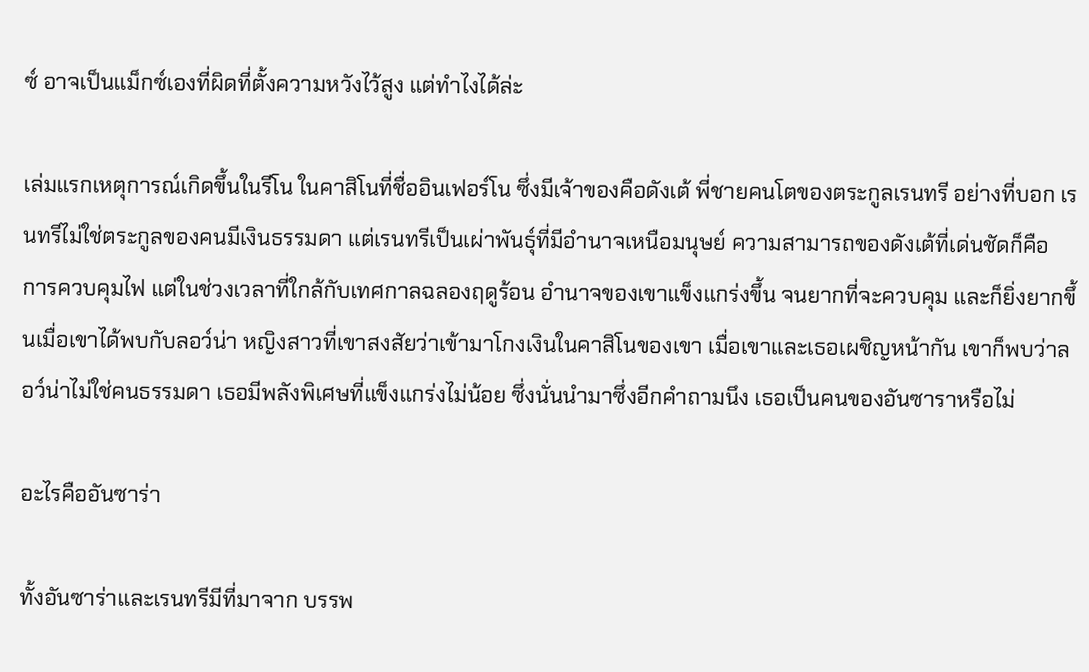ซ์ อาจเป็นแม็กซ์เองที่ผิดที่ตั้งความหวังไว้สูง แต่ทำไงได้ล่ะ

เล่มแรกเหตุการณ์เกิดขึ้นในรีโน ในคาสิโนที่ชื่ออินเฟอร์โน ซึ่งมีเจ้าของคือดังเต้ พี่ชายคนโตของตระกูลเรนทรี อย่างที่บอก เรนทรีไม่ใช่ตระกูลของคนมีเงินธรรมดา แต่เรนทรีเป็นเผ่าพันธุ์ที่มีอำนาจเหนือมนุษย์ ความสามารถของดังเต้ที่เด่นชัดก็คือ การควบคุมไฟ แต่ในช่วงเวลาที่ใกล้กับเทศกาลฉลองฤดูร้อน อำนาจของเขาแข็งแกร่งขึ้น จนยากที่จะควบคุม และก็ยิ่งยากขึ้นเมื่อเขาได้พบกับลอว์น่า หญิงสาวที่เขาสงสัยว่าเข้ามาโกงเงินในคาสิโนของเขา เมื่อเขาและเธอเผชิญหน้ากัน เขาก็พบว่าลอว์น่าไม่ใช่คนธรรมดา เธอมีพลังพิเศษที่แข็งแกร่งไม่น้อย ซึ่งนั่นนำมาซึ่งอีกคำถามนึง เธอเป็นคนของอันซาราหรือไม่

อะไรคืออันซาร่า

ทั้งอันซาร่าและเรนทรีมีที่มาจาก บรรพ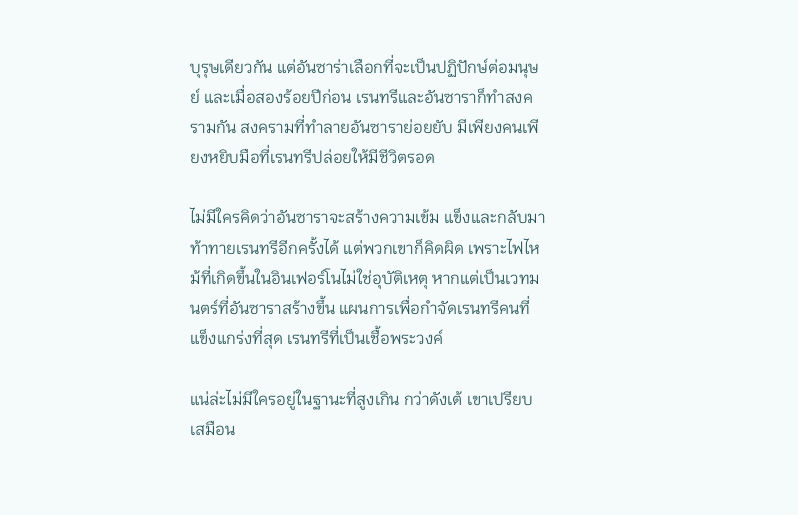บุรุษเดียวกัน แต่อันซาร่าเลือกที่จะเป็นปฏิปักษ์ต่อมนุษย์ และเมื่อสองร้อยปีก่อน เรนทรีและอันซาราก็ทำสงครามกัน สงครามที่ทำลายอันซาราย่อยยับ มีเพียงคนเพียงหยิบมือที่เรนทรีปล่อยให้มีชีวิตรอด

ไม่มีใครคิดว่าอันซาราจะสร้างความเข้ม แข็งและกลับมาท้าทายเรนทรีอีกครั้งได้ แต่พวกเขาก็คิดผิด เพราะไฟไหม้ที่เกิดขึ้นในอินเฟอร์โนไม่ใช่อุบัติเหตุ หากแต่เป็นเวทมนตร์ที่อันซาราสร้างขึ้น แผนการเพื่อกำจัดเรนทรีคนที่แข็งแกร่งที่สุด เรนทรีที่เป็นเชื้อพระวงค์

แน่ล่ะไม่มีใครอยู่ในฐานะที่สูงเกิน กว่าดังเต้ เขาเปรียบเสมือน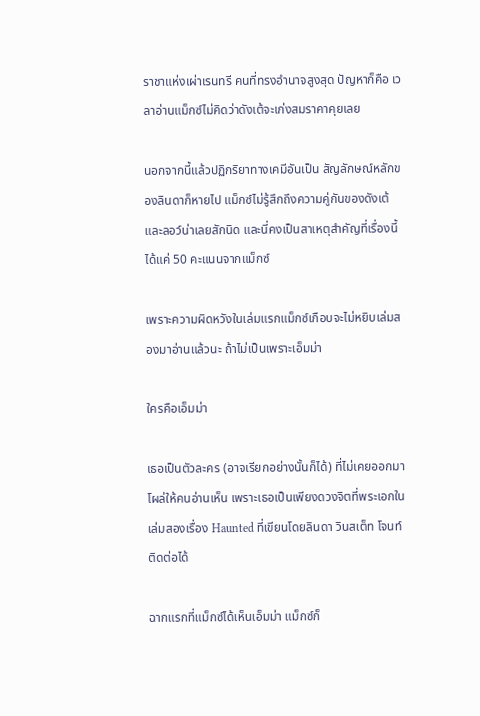ราชาแห่งเผ่าเรนทรี คนที่ทรงอำนาจสูงสุด ปัญหาก็คือ เวลาอ่านแม็กซ์ไม่คิดว่าดังเต้จะเก่งสมราคาคุยเลย

นอกจากนี้แล้วปฏิกริยาทางเคมีอันเป็น สัญลักษณ์หลักของลินดาก็หายไป แม็กซ์ไม่รู้สึกถึงความคู่กันของดังเต้และลอว์น่าเลยสักนิด และนี่คงเป็นสาเหตุสำคัญที่เรื่องนี้ได้แค่ 50 คะแนนจากแม็กซ์

เพราะความผิดหวังในเล่มแรกแม็กซ์เกือบจะไม่หยิบเล่มสองมาอ่านแล้วนะ ถ้าไม่เป็นเพราะเอ็มม่า

ใครคือเอ็มม่า

เธอเป็นตัวละคร (อาจเรียกอย่างนั้นก็ได้) ที่ไม่เคยออกมาโผล่ให้คนอ่านเห็น เพราะเธอเป็นเพียงดวงจิตที่พระเอกในเล่มสองเรื่อง Haunted ที่เขียนโดยลินดา วินสเต็ท โจนท์ ติดต่อได้

ฉากแรกที่แม็กซ์ได้เห็นเอ็มม่า แม็กซ์ก็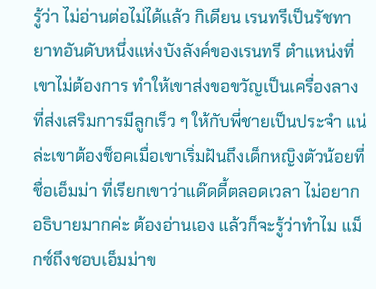รู้ว่า ไม่อ่านต่อไม่ได้แล้ว กิเดียน เรนทรีเป็นรัชทายาทอันดับหนึ่งแห่งบังลังค์ของเรนทรี ตำแหน่งที่เขาไม่ต้องการ ทำให้เขาส่งขอขวัญเป็นเครื่องลางที่ส่งเสริมการมีลูกเร็ว ๆ ให้กับพี่ชายเป็นประจำ แน่ล่ะเขาต้องช็อคเมื่อเขาเริ่มฝันถึงเด็กหญิงตัวน้อยที่ชื่อเอ็มม่า ที่เรียกเขาว่าแด๊ดดี้ตลอดเวลา ไม่อยากอธิบายมากค่ะ ต้องอ่านเอง แล้วก็จะรู้ว่าทำไม แม็กซ์ถึงชอบเอ็มม่าข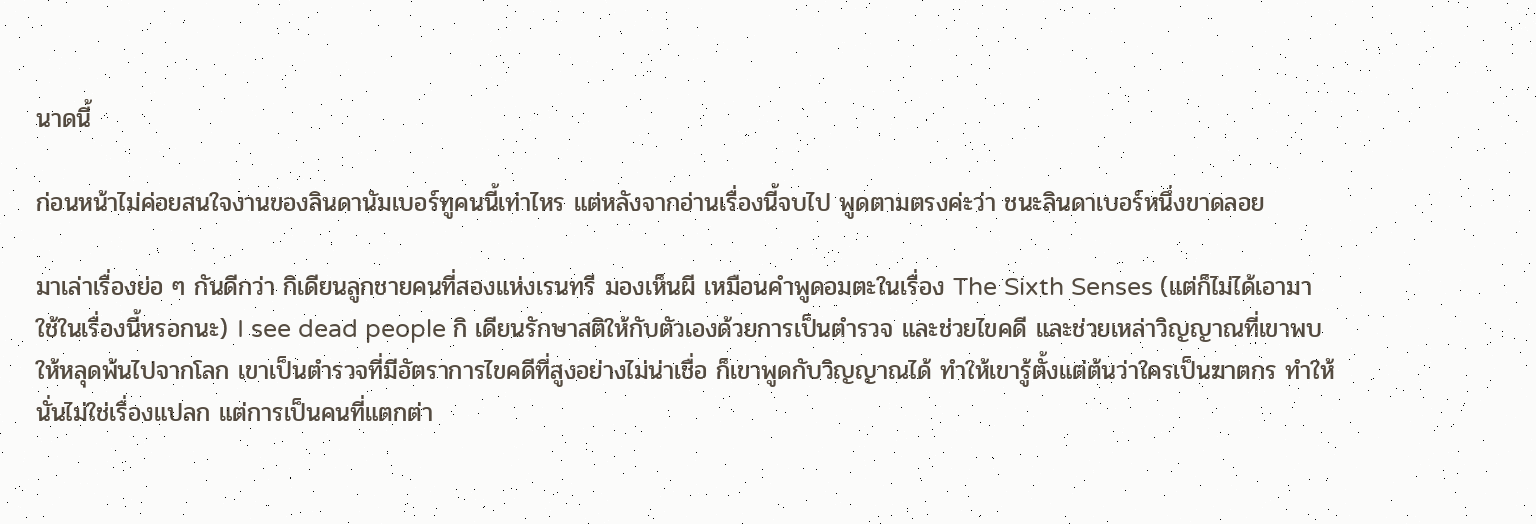นาดนี้

ก่อนหน้าไม่ค่อยสนใจงานของลินดานัมเบอร์ทูคนนี้เท่าไหร แต่หลังจากอ่านเรื่องนี้จบไป พูดตามตรงค่ะว่า ชนะลินดาเบอร์หนึ่งขาดลอย

มาเล่าเรื่องย่อ ๆ กันดีกว่า กิเดียนลูกชายคนที่สองแห่งเรนทรี มองเห็นผี เหมือนคำพูดอมตะในเรื่อง The Sixth Senses (แต่ก็ไม่ได้เอามาใช้ในเรื่องนี้หรอกนะ) I see dead people กิ เดียนรักษาสติให้กับตัวเองด้วยการเป็นตำรวจ และช่วยไขคดี และช่วยเหล่าวิญญาณที่เขาพบให้หลุดพ้นไปจากโลก เขาเป็นตำรวจที่มีอัตราการไขคดีที่สูงอย่างไม่น่าเชื่อ ก็เขาพูดกับวิญญาณได้ ทำให้เขารู้ตั้งแต่ต้นว่าใครเป็นฆาตกร ทำให้นั่นไม่ใช่เรื่องแปลก แต่การเป็นคนที่แตกต่า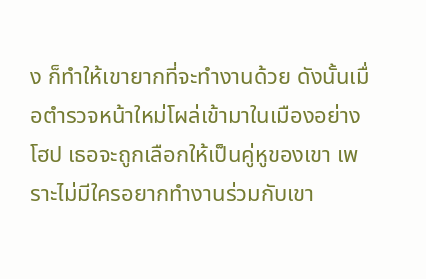ง ก็ทำให้เขายากที่จะทำงานด้วย ดังนั้นเมื่อตำรวจหน้าใหม่โผล่เข้ามาในเมืองอย่างโฮป เธอจะถูกเลือกให้เป็นคู่หูของเขา เพราะไม่มีใครอยากทำงานร่วมกับเขา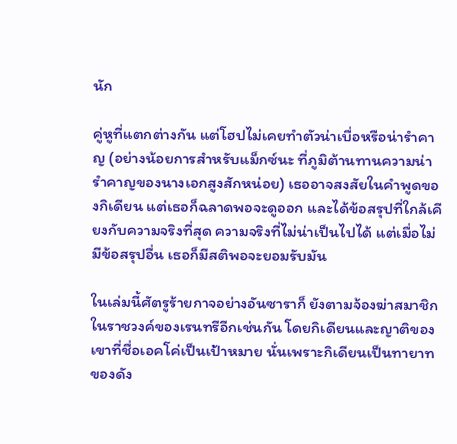นัก

คู่หูที่แตกต่างกัน แต่โฮปไม่เคยทำตัวน่าเบื่อหรือน่ารำคาญ (อย่างน้อยการสำหรับแม็กซ์นะ ที่ภูมิต้านทานความน่ารำคาญของนางเอกสูงสักหน่อย) เธออาจสงสัยในคำพูดของกิเดียน แต่เธอก็ฉลาดพอจะดูออก และได้ข้อสรุปที่ใกล้เคียงกับความจริงที่สุด ความจริงที่ไม่น่าเป็นไปได้ แต่เมื่อไม่มีข้อสรุปอื่น เธอก็มีสติพอจะยอมรับมัน

ในเล่มนี้ศัตรูร้ายกาจอย่างอันซาราก็ ยังตามจ้องฆ่าสมาชิกในราชวงค์ของเรนทรีอีกเช่นกัน โดยกิเดียนและญาติของเขาที่ชื่อเอคโค่เป็นเป้าหมาย นั่นเพราะกิเดียนเป็นทายาทของดัง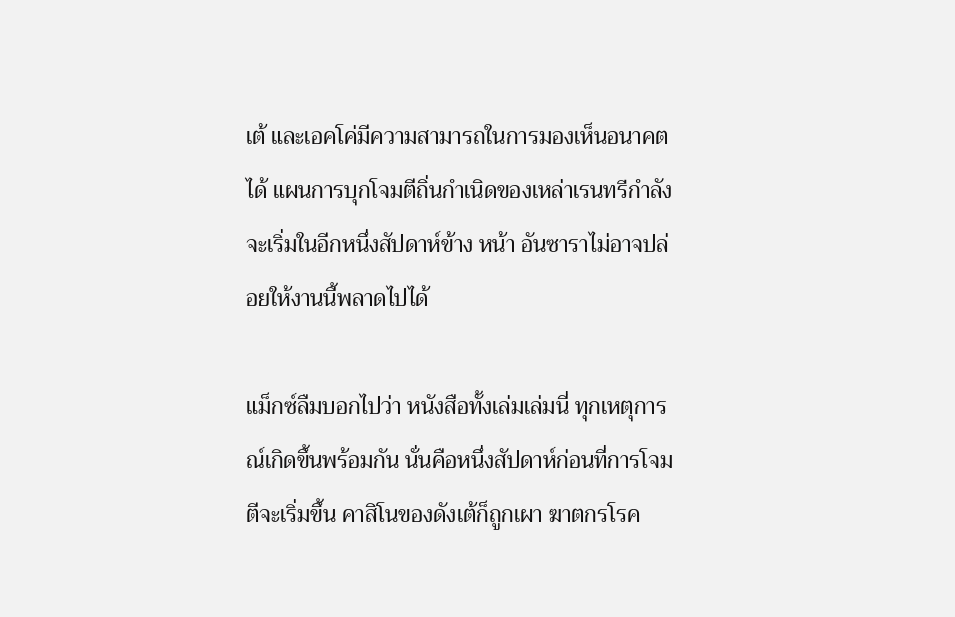เต้ และเอคโค่มีความสามารถในการมองเห็นอนาคตได้ แผนการบุกโจมตีถิ่นกำเนิดของเหล่าเรนทรีกำลังจะเริ่มในอีกหนึ่งสัปดาห์ข้าง หน้า อันซาราไม่อาจปล่อยให้งานนี้พลาดไปได้

แม็กซ์ลืมบอกไปว่า หนังสือทั้งเล่มเล่มนี่ ทุกเหตุการณ์เกิดขึ้นพร้อมกัน นั่นคือหนึ่งสัปดาห์ก่อนที่การโจมตีจะเริ่มขึ้น คาสิโนของดังเต้ก็ถูกเผา ฆาตกรโรค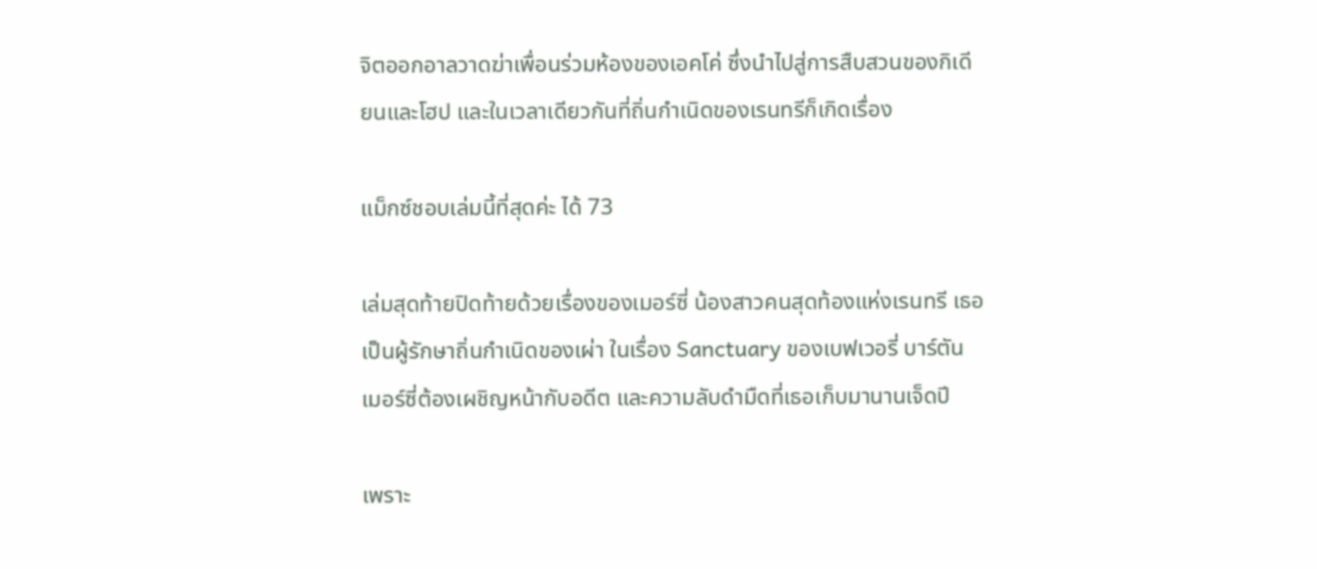จิตออกอาลวาดฆ่าเพื่อนร่วมห้องของเอคโค่ ซึ่งนำไปสู่การสืบสวนของกิเดียนและโฮป และในเวลาเดียวกันที่ถิ่นกำเนิดของเรนทรีก็เกิดเรื่อง

แม็กซ์ชอบเล่มนี้ที่สุดค่ะ ได้ 73

เล่มสุดท้ายปิดท้ายด้วยเรื่องของเมอร์ซี่ น้องสาวคนสุดท้องแห่งเรนทรี เธอเป็นผู้รักษาถิ่นกำเนิดของเผ่า ในเรื่อง Sanctuary ของเบฟเวอรี่ บาร์ตัน เมอร์ซี่ต้องเผชิญหน้ากับอดีต และความลับดำมืดที่เธอเก็บมานานเจ็ดปี

เพราะ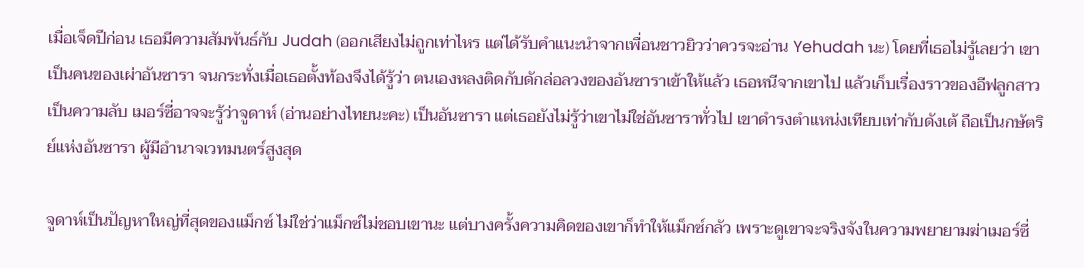เมื่อเจ็ดปีก่อน เธอมีความสัมพันธ์กับ Judah (ออกเสียงไม่ถูกเท่าไหร แต่ได้รับคำแนะนำจากเพื่อนชาวยิวว่าควรจะอ่าน Yehudah นะ) โดยที่เธอไม่รู้เลยว่า เขาเป็นคนของเผ่าอันซารา จนกระทั่งเมื่อเธอตั้งท้องจึงได้รู้ว่า ตนเองหลงติดกับดักล่อลวงของอันซาราเข้าให้แล้ว เธอหนีจากเขาไป แล้วเก็บเรื่องราวของอีฟลูกสาวเป็นความลับ เมอร์ซี่อาจจะรู้ว่าจูดาห์ (อ่านอย่างไทยนะคะ) เป็นอันซารา แต่เธอยังไม่รู้ว่าเขาไม่ใช่อันซาราทั่วไป เขาดำรงตำแหน่งเทียบเท่ากับดังเต้ ถือเป็นกษัตริย์แห่งอันซารา ผู้มีอำนาจเวทมนตร์สูงสุด

จูดาห์เป็นปัญหาใหญ่ที่สุดของแม็กซ์ ไม่ใช่ว่าแม็กซ์ไม่ชอบเขานะ แต่บางครั้งความคิดของเขาก็ทำให้แม็กซ์กลัว เพราะดูเขาจะจริงจังในความพยายามฆ่าเมอร์ซี่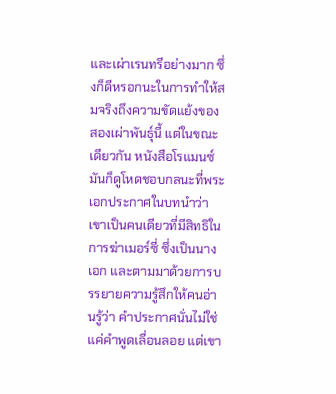และเผ่าเรนทรีอย่างมาก ซึ่งก็ดีหรอกนะในการทำให้สมจริงถึงความขัดแย้งของสองเผ่าพันธุ์นี้ แต่ในขณะเดียวกัน หนังสือโรแมนซ์มันก็ดูโหดชอบกลนะที่พระเอกประกาศในบทนำว่า เขาเป็นคนเดียวที่มีสิทธิในการฆ่าเมอร์ซี่ ซึ่งเป็นนางเอก และตามมาด้วยการบรรยายความรู้สึกให้คนอ่านรู้ว่า คำประกาศนั่นไม่ใช่แค่คำพูดเลื่อนลอย แต่เขา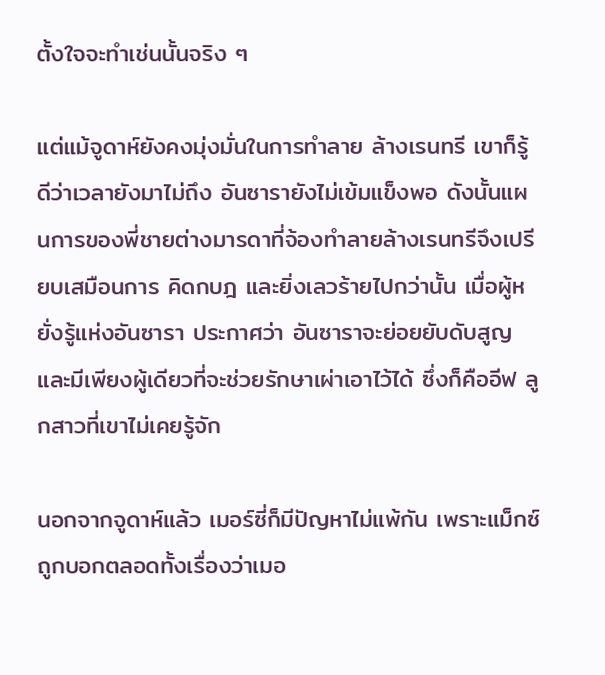ตั้งใจจะทำเช่นนั้นจริง ๆ

แต่แม้จูดาห์ยังคงมุ่งมั่นในการทำลาย ล้างเรนทรี เขาก็รู้ดีว่าเวลายังมาไม่ถึง อันซารายังไม่เข้มแข็งพอ ดังนั้นแผนการของพี่ชายต่างมารดาที่จ้องทำลายล้างเรนทรีจึงเปรียบเสมือนการ คิดกบฎ และยิ่งเลวร้ายไปกว่านั้น เมื่อผู้หยั่งรู้แห่งอันซารา ประกาศว่า อันซาราจะย่อยยับดับสูญ และมีเพียงผู้เดียวที่จะช่วยรักษาเผ่าเอาไว้ได้ ซึ่งก็คืออีฟ ลูกสาวที่เขาไม่เคยรู้จัก

นอกจากจูดาห์แล้ว เมอร์ซี่ก็มีปัญหาไม่แพ้กัน เพราะแม็กซ์ถูกบอกตลอดทั้งเรื่องว่าเมอ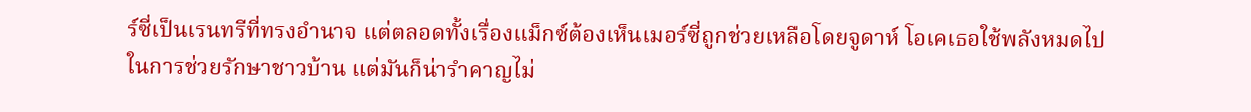ร์ซี่เป็นเรนทรีที่ทรงอำนาจ แต่ตลอดทั้งเรื่องแม็กซ์ต้องเห็นเมอร์ซี่ถูกช่วยเหลือโดยจูดาห์ โอเคเธอใช้พลังหมดไปในการช่วยรักษาชาวบ้าน แต่มันก็น่ารำคาญไม่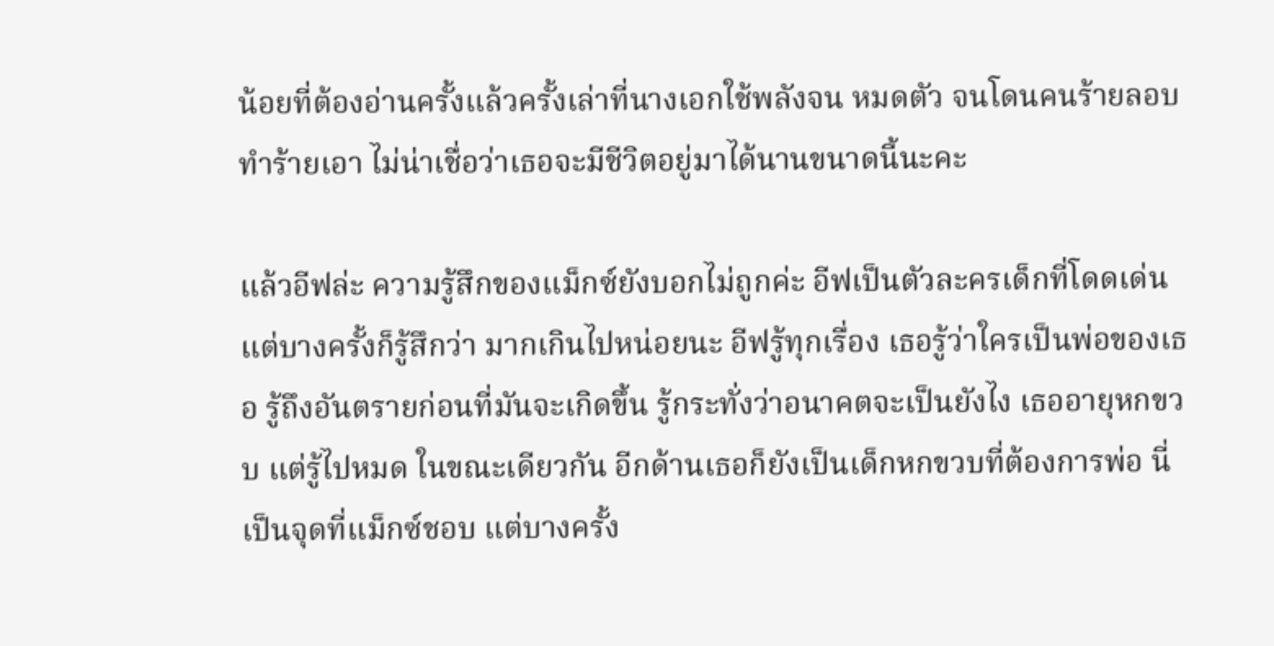น้อยที่ต้องอ่านครั้งแล้วครั้งเล่าที่นางเอกใช้พลังจน หมดตัว จนโดนคนร้ายลอบทำร้ายเอา ไม่น่าเชื่อว่าเธอจะมีชีวิตอยู่มาได้นานขนาดนี้นะคะ

แล้วอีฟล่ะ ความรู้สึกของแม็กซ์ยังบอกไม่ถูกค่ะ อีฟเป็นตัวละครเด็กที่โดดเด่น แต่บางครั้งก็รู้สึกว่า มากเกินไปหน่อยนะ อีฟรู้ทุกเรื่อง เธอรู้ว่าใครเป็นพ่อของเธอ รู้ถึงอันตรายก่อนที่มันจะเกิดขึ้น รู้กระทั่งว่าอนาคตจะเป็นยังไง เธออายุหกขวบ แต่รู้ไปหมด ในขณะเดียวกัน อีกด้านเธอก็ยังเป็นเด็กหกขวบที่ต้องการพ่อ นี่เป็นจุดที่แม็กซ์ชอบ แต่บางครั้ง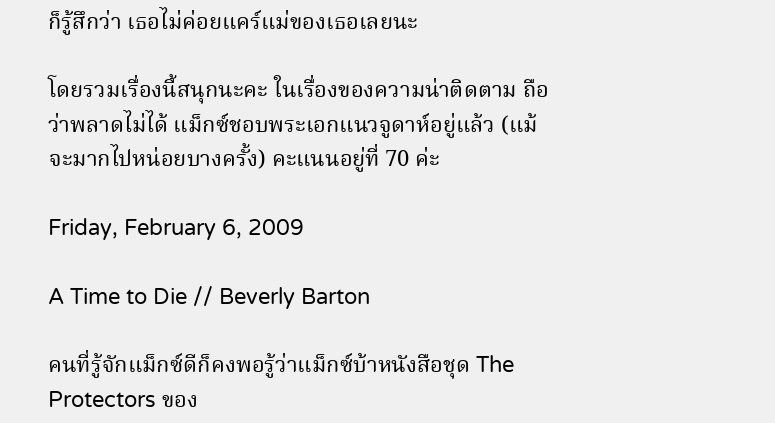ก็รู้สึกว่า เธอไม่ค่อยแคร์แม่ของเธอเลยนะ

โดยรวมเรื่องนี้สนุกนะคะ ในเรื่องของความน่าติดตาม ถือว่าพลาดไม่ได้ แม็กซ์ชอบพระเอกแนวจูดาห์อยู่แล้ว (แม้จะมากไปหน่อยบางครั้ง) คะแนนอยู่ที่ 70 ค่ะ

Friday, February 6, 2009

A Time to Die // Beverly Barton

คนที่รู้จักแม็กซ์ดีก็คงพอรู้ว่าแม็กซ์บ้าหนังสือชุด The Protectors ของ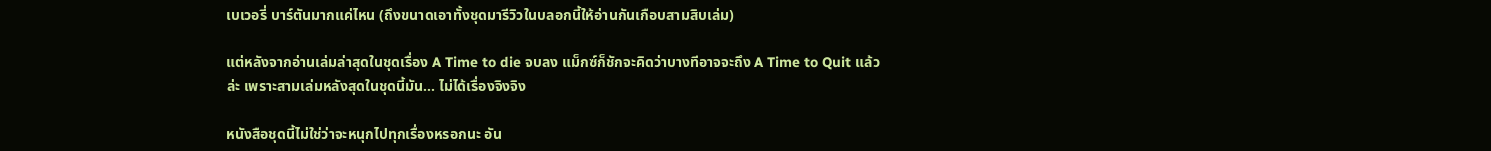เบเวอรี่ บาร์ตันมากแค่ไหน (ถึงขนาดเอาทั้งชุดมารีวิวในบลอกนี้ให้อ่านกันเกือบสามสิบเล่ม)

แต่หลังจากอ่านเล่มล่าสุดในชุดเรื่อง A Time to die จบลง แม็กซ์ก็ชักจะคิดว่าบางทีอาจจะถึง A Time to Quit แล้วล่ะ เพราะสามเล่มหลังสุดในชุดนี้มัน... ไม่ได้เรื่องจิงจิง

หนังสือชุดนี้ไม่ใช่ว่าจะหนุกไปทุกเรื่องหรอกนะ อัน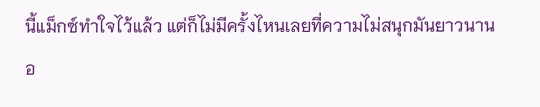นี้แม็กซ์ทำใจไว้แล้ว แต่ก็ไม่มีครั้งไหนเลยที่ความไม่สนุกมันยาวนานอ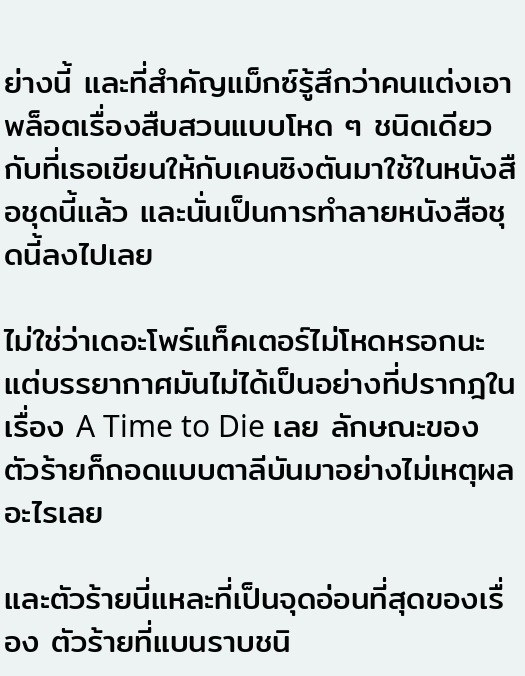ย่างนี้ และที่สำคัญแม็กซ์รู้สึกว่าคนแต่งเอาพล็อตเรื่องสืบสวนแบบโหด ๆ ชนิดเดียวกับที่เธอเขียนให้กับเคนซิงตันมาใช้ในหนังสือชุดนี้แล้ว และนั่นเป็นการทำลายหนังสือชุดนี้ลงไปเลย

ไม่ใช่ว่าเดอะโพร์แท็คเตอร์ไม่โหดหรอกนะ แต่บรรยากาศมันไม่ได้เป็นอย่างที่ปรากฎในเรื่อง A Time to Die เลย ลักษณะของตัวร้ายก็ถอดแบบตาลีบันมาอย่างไม่เหตุผลอะไรเลย

และตัวร้ายนี่แหละที่เป็นจุดอ่อนที่สุดของเรื่อง ตัวร้ายที่แบนราบชนิ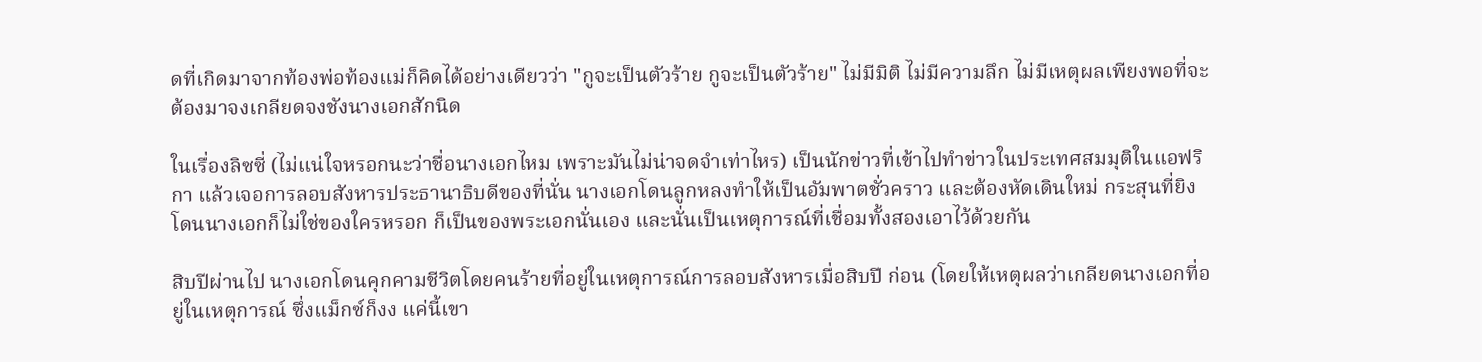ดที่เกิดมาจากท้องพ่อท้องแม่ก็คิดได้อย่างเดียวว่า "กูจะเป็นตัวร้าย กูจะเป็นตัวร้าย" ไม่มีมิติ ไม่มีความลึก ไม่มีเหตุผลเพียงพอที่จะต้องมาจงเกลียดจงชังนางเอกสักนิด

ในเรื่องลิซซี่ (ไม่แน่ใจหรอกนะว่าชื่อนางเอกไหม เพราะมันไม่น่าจดจำเท่าไหร) เป็นนักข่าวที่เข้าไปทำข่าวในประเทศสมมุติในแอฟริกา แล้วเจอการลอบสังหารประธานาธิบดีของที่นั่น นางเอกโดนลูกหลงทำให้เป็นอัมพาตชั่วคราว และต้องหัดเดินใหม่ กระสุนที่ยิงโดนนางเอกก็ไม่ใช่ของใครหรอก ก็เป็นของพระเอกนั่นเอง และนั่นเป็นเหตุการณ์ที่เชื่อมทั้งสองเอาไว้ด้วยกัน

สิบปีผ่านไป นางเอกโดนคุกคามชีวิตโดยคนร้ายที่อยู่ในเหตุการณ์การลอบสังหารเมื่อสิบปี ก่อน (โดยให้เหตุผลว่าเกลียดนางเอกที่อยู่ในเหตุการณ์ ซึ่งแม็กซ์ก็งง แค่นี้เขา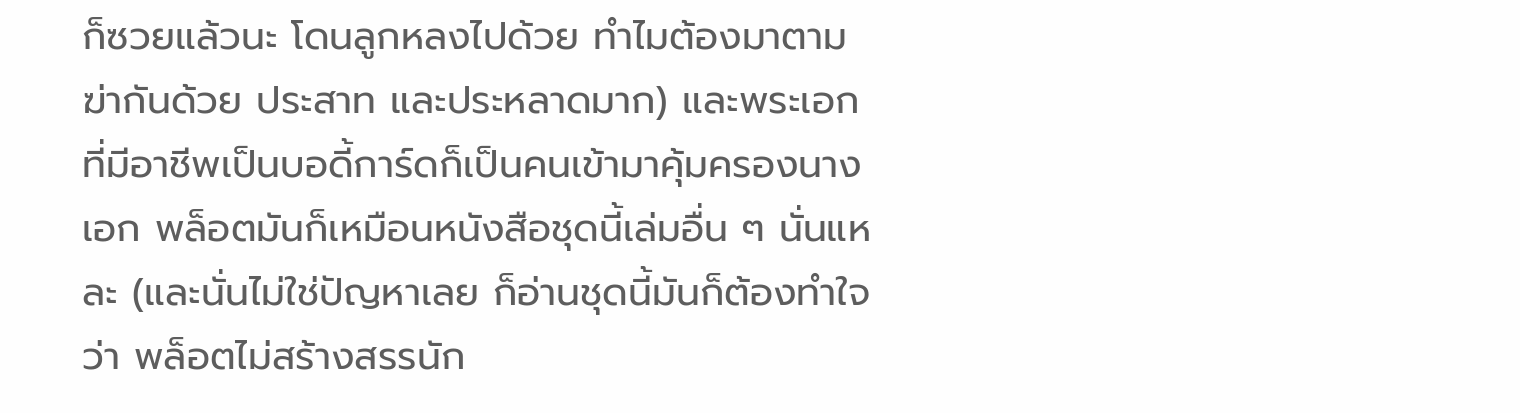ก็ซวยแล้วนะ โดนลูกหลงไปด้วย ทำไมต้องมาตามฆ่ากันด้วย ประสาท และประหลาดมาก) และพระเอกที่มีอาชีพเป็นบอดี้การ์ดก็เป็นคนเข้ามาคุ้มครองนางเอก พล็อตมันก็เหมือนหนังสือชุดนี้เล่มอื่น ๆ นั่นแหละ (และนั่นไม่ใช่ปัญหาเลย ก็อ่านชุดนี้มันก็ต้องทำใจว่า พล็อตไม่สร้างสรรนัก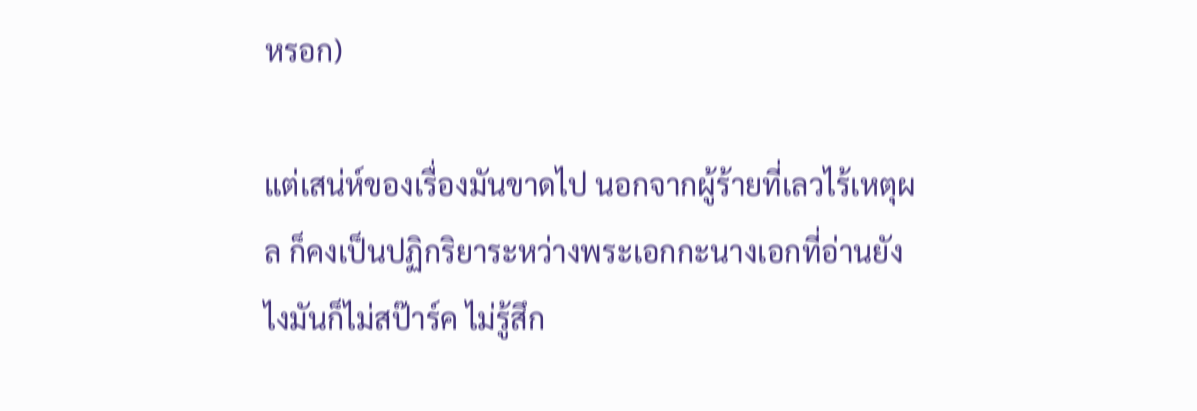หรอก)

แต่เสน่ห์ของเรื่องมันขาดไป นอกจากผู้ร้ายที่เลวไร้เหตุผล ก็คงเป็นปฏิกริยาระหว่างพระเอกกะนางเอกที่อ่านยังไงมันก็ไม่สป๊าร์ค ไม่รู้สึก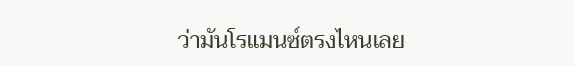ว่ามันโรแมนซ์ตรงไหนเลย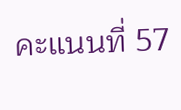คะแนนที่ 57